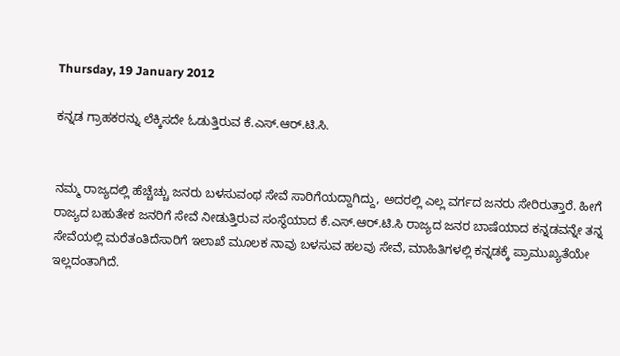Thursday, 19 January 2012

ಕನ್ನಡ ಗ್ರಾಹಕರನ್ನು ಲೆಕ್ಕಿಸದೇ ಓಡುತ್ತಿರುವ ಕೆ.ಎಸ್.ಆರ್.ಟಿ.ಸಿ.


ನಮ್ಮ ರಾಜ್ಯದಲ್ಲಿ ಹೆಚ್ಚೆಚ್ಚು ಜನರು ಬಳಸುವಂಥ ಸೇವೆ ಸಾರಿಗೆಯದ್ದಾಗಿದ್ದು, ಅದರಲ್ಲಿ ಎಲ್ಲ ವರ್ಗದ ಜನರು ಸೇರಿರುತ್ತಾರೆ. ಹೀಗೆ ರಾಜ್ಯದ ಬಹುತೇಕ ಜನರಿಗೆ ಸೇವೆ ನೀಡುತ್ತಿರುವ ಸಂಸ್ಥೆಯಾದ ಕೆ.ಎಸ್.ಆರ್.ಟಿ.ಸಿ ರಾಜ್ಯದ ಜನರ ಬಾಷೆಯಾದ ಕನ್ನಡವನ್ನೇ ತನ್ನ ಸೇವೆಯಲ್ಲಿ ಮರೆತಂತಿದೆಸಾರಿಗೆ ಇಲಾಖೆ ಮೂಲಕ ನಾವು ಬಳಸುವ ಹಲವು ಸೇವೆ, ಮಾಹಿತಿಗಳಲ್ಲಿ ಕನ್ನಡಕ್ಕೆ ಪ್ರಾಮುಖ್ಯತೆಯೇ ಇಲ್ಲದಂತಾಗಿದೆ.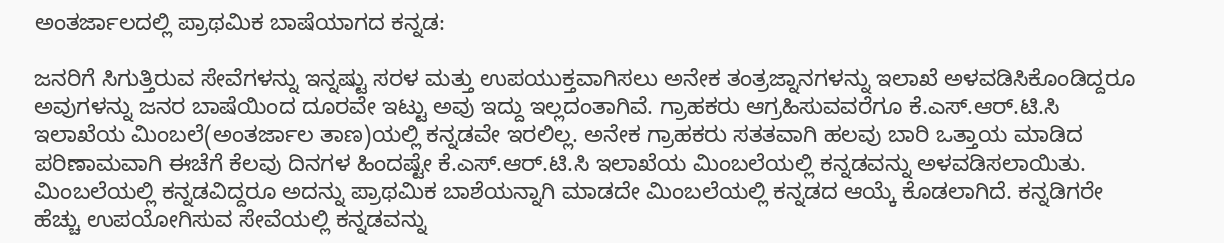ಅಂತರ್ಜಾಲದಲ್ಲಿ ಪ್ರಾಥಮಿಕ ಬಾಷೆಯಾಗದ ಕನ್ನಡ:

ಜನರಿಗೆ ಸಿಗುತ್ತಿರುವ ಸೇವೆಗಳನ್ನು ಇನ್ನಷ್ಟು ಸರಳ ಮತ್ತು ಉಪಯುಕ್ತವಾಗಿಸಲು ಅನೇಕ ತಂತ್ರಜ್ನಾನಗಳನ್ನು ಇಲಾಖೆ ಅಳವಡಿಸಿಕೊಂಡಿದ್ದರೂ ಅವುಗಳನ್ನು ಜನರ ಬಾಷೆಯಿಂದ ದೂರವೇ ಇಟ್ಟು ಅವು ಇದ್ದು ಇಲ್ಲದಂತಾಗಿವೆ. ಗ್ರಾಹಕರು ಆಗ್ರಹಿಸುವವರೆಗೂ ಕೆ.ಎಸ್.ಆರ್.ಟಿ.ಸಿ ಇಲಾಖೆಯ ಮಿಂಬಲೆ(ಅಂತರ್ಜಾಲ ತಾಣ)ಯಲ್ಲಿ ಕನ್ನಡವೇ ಇರಲಿಲ್ಲ. ಅನೇಕ ಗ್ರಾಹಕರು ಸತತವಾಗಿ ಹಲವು ಬಾರಿ ಒತ್ತಾಯ ಮಾಡಿದ ಪರಿಣಾಮವಾಗಿ ಈಚೆಗೆ ಕೆಲವು ದಿನಗಳ ಹಿಂದಷ್ಟೇ ಕೆ.ಎಸ್.ಆರ್.ಟಿ.ಸಿ ಇಲಾಖೆಯ ಮಿಂಬಲೆಯಲ್ಲಿ ಕನ್ನಡವನ್ನು ಅಳವಡಿಸಲಾಯಿತು. ಮಿಂಬಲೆಯಲ್ಲಿ ಕನ್ನಡವಿದ್ದರೂ ಅದನ್ನು ಪ್ರಾಥಮಿಕ ಬಾಶೆಯನ್ನಾಗಿ ಮಾಡದೇ ಮಿಂಬಲೆಯಲ್ಲಿ ಕನ್ನಡದ ಆಯ್ಕೆ ಕೊಡಲಾಗಿದೆ. ಕನ್ನಡಿಗರೇ ಹೆಚ್ಚು ಉಪಯೋಗಿಸುವ ಸೇವೆಯಲ್ಲಿ ಕನ್ನಡವನ್ನು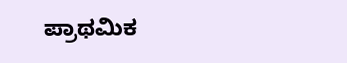ಪ್ರಾಥಮಿಕ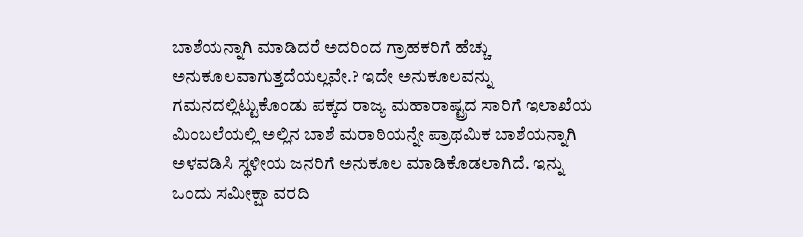ಬಾಶೆಯನ್ನಾಗಿ ಮಾಡಿದರೆ ಅದರಿಂದ ಗ್ರಾಹಕರಿಗೆ ಹೆಚ್ಚು ಅನುಕೂಲವಾಗುತ್ತದೆಯಲ್ಲವೇ.? ಇದೇ ಅನುಕೂಲವನ್ನು ಗಮನದಲ್ಲಿಟ್ಟುಕೊಂಡು ಪಕ್ಕದ ರಾಜ್ಯ ಮಹಾರಾಷ್ಟ್ರದ ಸಾರಿಗೆ ಇಲಾಖೆಯ ಮಿಂಬಲೆಯಲ್ಲಿ ಅಲ್ಲಿನ ಬಾಶೆ ಮರಾಠಿಯನ್ನೇ ಪ್ರಾಥಮಿಕ ಬಾಶೆಯನ್ನಾಗಿ ಅಳವಡಿಸಿ ಸ್ಥಳೀಯ ಜನರಿಗೆ ಅನುಕೂಲ ಮಾಡಿಕೊಡಲಾಗಿದೆ. ಇನ್ನು ಒಂದು ಸಮೀಕ್ಷಾ ವರದಿ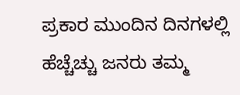ಪ್ರಕಾರ ಮುಂದಿನ ದಿನಗಳಲ್ಲಿ ಹೆಚ್ಚೆಚ್ಚು ಜನರು ತಮ್ಮ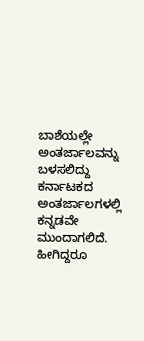ಬಾಶೆಯಲ್ಲೇ ಅಂತರ್ಜಾಲವನ್ನು ಬಳಸಲಿದ್ದು ಕರ್ನಾಟಕದ ಅಂತರ್ಜಾಲಗಳಲ್ಲಿ ಕನ್ನಡವೇ ಮುಂದಾಗಲಿದೆ. ಹೀಗಿದ್ದರೂ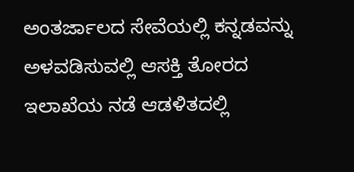ಅಂತರ್ಜಾಲದ ಸೇವೆಯಲ್ಲಿ ಕನ್ನಡವನ್ನು ಅಳವಡಿಸುವಲ್ಲಿ ಆಸಕ್ತಿ ತೋರದ ಇಲಾಖೆಯ ನಡೆ ಆಡಳಿತದಲ್ಲಿ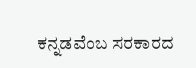ಕನ್ನಡವೆಂಬ ಸರಕಾರದ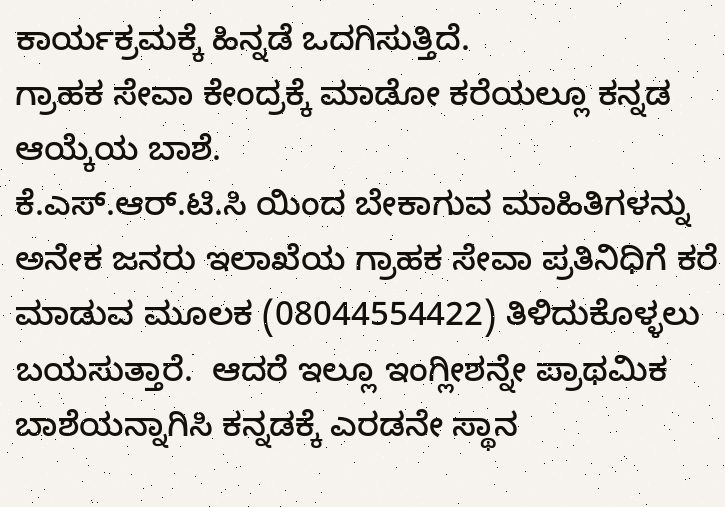ಕಾರ್ಯಕ್ರಮಕ್ಕೆ ಹಿನ್ನಡೆ ಒದಗಿಸುತ್ತಿದೆ.
ಗ್ರಾಹಕ ಸೇವಾ ಕೇಂದ್ರಕ್ಕೆ ಮಾಡೋ ಕರೆಯಲ್ಲೂ ಕನ್ನಡ ಆಯ್ಕೆಯ ಬಾಶೆ.
ಕೆ.ಎಸ್.ಆರ್.ಟಿ.ಸಿ ಯಿಂದ ಬೇಕಾಗುವ ಮಾಹಿತಿಗಳನ್ನು ಅನೇಕ ಜನರು ಇಲಾಖೆಯ ಗ್ರಾಹಕ ಸೇವಾ ಪ್ರತಿನಿಧಿಗೆ ಕರೆ ಮಾಡುವ ಮೂಲಕ (08044554422) ತಿಳಿದುಕೊಳ್ಳಲು ಬಯಸುತ್ತಾರೆ.  ಆದರೆ ಇಲ್ಲೂ ಇಂಗ್ಲೀಶನ್ನೇ ಪ್ರಾಥಮಿಕ ಬಾಶೆಯನ್ನಾಗಿಸಿ ಕನ್ನಡಕ್ಕೆ ಎರಡನೇ ಸ್ಥಾನ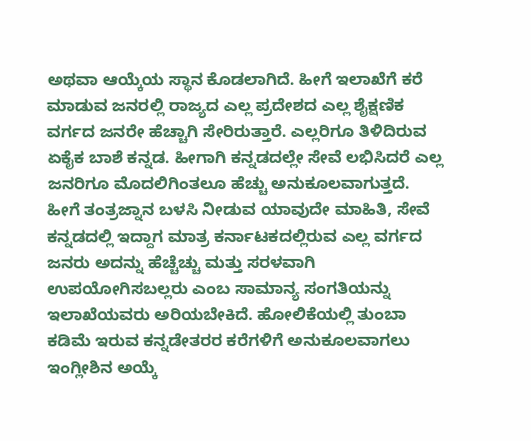ಅಥವಾ ಆಯ್ಕೆಯ ಸ್ಥಾನ ಕೊಡಲಾಗಿದೆ. ಹೀಗೆ ಇಲಾಖೆಗೆ ಕರೆ ಮಾಡುವ ಜನರಲ್ಲಿ ರಾಜ್ಯದ ಎಲ್ಲ ಪ್ರದೇಶದ ಎಲ್ಲ ಶೈಕ್ಷಣಿಕ ವರ್ಗದ ಜನರೇ ಹೆಚ್ಚಾಗಿ ಸೇರಿರುತ್ತಾರೆ. ಎಲ್ಲರಿಗೂ ತಿಳಿದಿರುವ ಏಕೈಕ ಬಾಶೆ ಕನ್ನಡ. ಹೀಗಾಗಿ ಕನ್ನಡದಲ್ಲೇ ಸೇವೆ ಲಭಿಸಿದರೆ ಎಲ್ಲ ಜನರಿಗೂ ಮೊದಲಿಗಿಂತಲೂ ಹೆಚ್ಚು ಅನುಕೂಲವಾಗುತ್ತದೆ. ಹೀಗೆ ತಂತ್ರಜ್ನಾನ ಬಳಸಿ ನೀಡುವ ಯಾವುದೇ ಮಾಹಿತಿ, ಸೇವೆ ಕನ್ನಡದಲ್ಲಿ ಇದ್ದಾಗ ಮಾತ್ರ ಕರ್ನಾಟಕದಲ್ಲಿರುವ ಎಲ್ಲ ವರ್ಗದ ಜನರು ಅದನ್ನು ಹೆಚ್ಚೆಚ್ಚು ಮತ್ತು ಸರಳವಾಗಿ ಉಪಯೋಗಿಸಬಲ್ಲರು ಎಂಬ ಸಾಮಾನ್ಯ ಸಂಗತಿಯನ್ನು ಇಲಾಖೆಯವರು ಅರಿಯಬೇಕಿದೆ. ಹೋಲಿಕೆಯಲ್ಲಿ ತುಂಬಾ ಕಡಿಮೆ ಇರುವ ಕನ್ನಡೇತರರ ಕರೆಗಳಿಗೆ ಅನುಕೂಲವಾಗಲು ಇಂಗ್ಲೀಶಿನ ಅಯ್ಕೆ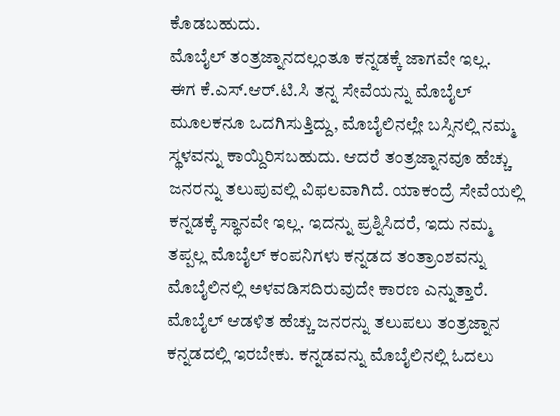ಕೊಡಬಹುದು.
ಮೊಬೈಲ್ ತಂತ್ರಜ್ನಾನದಲ್ಲಂತೂ ಕನ್ನಡಕ್ಕೆ ಜಾಗವೇ ಇಲ್ಲ.
ಈಗ ಕೆ.ಎಸ್.ಆರ್.ಟಿ.ಸಿ ತನ್ನ ಸೇವೆಯನ್ನು ಮೊಬೈಲ್ ಮೂಲಕನೂ ಒದಗಿಸುತ್ತಿದ್ದು, ಮೊಬೈಲಿನಲ್ಲೇ ಬಸ್ಸಿನಲ್ಲಿ ನಮ್ಮ ಸ್ಥಳವನ್ನು ಕಾಯ್ದಿರಿಸಬಹುದು. ಆದರೆ ತಂತ್ರಜ್ನಾನವೂ ಹೆಚ್ಚು ಜನರನ್ನು ತಲುಪುವಲ್ಲಿ ವಿಫಲವಾಗಿದೆ. ಯಾಕಂದ್ರೆ ಸೇವೆಯಲ್ಲಿ ಕನ್ನಡಕ್ಕೆ ಸ್ಥಾನವೇ ಇಲ್ಲ. ಇದನ್ನು ಪ್ರಶ್ನಿಸಿದರೆ, ಇದು ನಮ್ಮ ತಪ್ಪಲ್ಲ ಮೊಬೈಲ್ ಕಂಪನಿಗಳು ಕನ್ನಡದ ತಂತ್ರಾಂಶವನ್ನು ಮೊಬೈಲಿನಲ್ಲಿ ಅಳವಡಿಸದಿರುವುದೇ ಕಾರಣ ಎನ್ನುತ್ತಾರೆ. ಮೊಬೈಲ್ ಆಡಳಿತ ಹೆಚ್ಚು ಜನರನ್ನು ತಲುಪಲು ತಂತ್ರಜ್ನಾನ ಕನ್ನಡದಲ್ಲಿ ಇರಬೇಕು. ಕನ್ನಡವನ್ನು ಮೊಬೈಲಿನಲ್ಲಿ ಓದಲು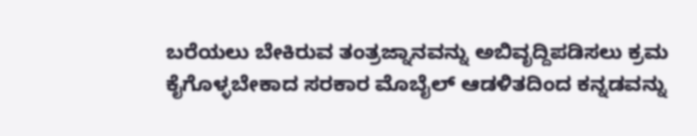ಬರೆಯಲು ಬೇಕಿರುವ ತಂತ್ರಜ್ನಾನವನ್ನು ಅಬಿವೃದ್ದಿಪಡಿಸಲು ಕ್ರಮ ಕೈಗೊಳ್ಳಬೇಕಾದ ಸರಕಾರ ಮೊಬೈಲ್ ಆಡಳಿತದಿಂದ ಕನ್ನಡವನ್ನು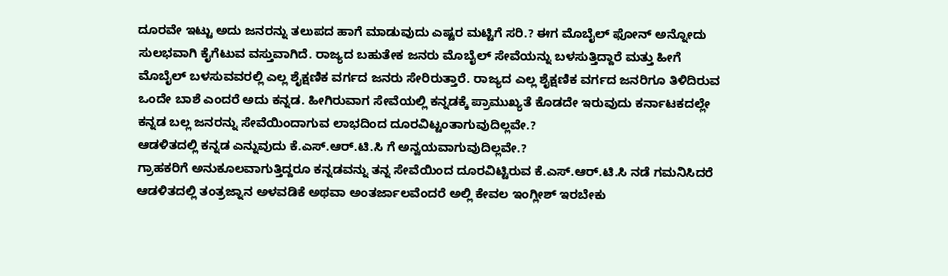ದೂರವೇ ಇಟ್ಟು ಅದು ಜನರನ್ನು ತಲುಪದ ಹಾಗೆ ಮಾಡುವುದು ಎಷ್ಟರ ಮಟ್ಟಿಗೆ ಸರಿ.? ಈಗ ಮೊಬೈಲ್ ಫೋನ್ ಅನ್ನೋದು ಸುಲಭವಾಗಿ ಕೈಗೆಟುವ ವಸ್ತುವಾಗಿದೆ. ರಾಜ್ಯದ ಬಹುತೇಕ ಜನರು ಮೊಬೈಲ್ ಸೇವೆಯನ್ನು ಬಳಸುತ್ತಿದ್ದಾರೆ ಮತ್ತು ಹೀಗೆ ಮೊಬೈಲ್ ಬಳಸುವವರಲ್ಲಿ ಎಲ್ಲ ಶೈಕ್ಷಣಿಕ ವರ್ಗದ ಜನರು ಸೇರಿರುತ್ತಾರೆ. ರಾಜ್ಯದ ಎಲ್ಲ ಶೈಕ್ಷಣಿಕ ವರ್ಗದ ಜನರಿಗೂ ತಿಳಿದಿರುವ ಒಂದೇ ಬಾಶೆ ಎಂದರೆ ಅದು ಕನ್ನಡ. ಹೀಗಿರುವಾಗ ಸೇವೆಯಲ್ಲಿ ಕನ್ನಡಕ್ಕೆ ಪ್ರಾಮುಖ್ಯತೆ ಕೊಡದೇ ಇರುವುದು ಕರ್ನಾಟಕದಲ್ಲೇ ಕನ್ನಡ ಬಲ್ಲ ಜನರನ್ನು ಸೇವೆಯಿಂದಾಗುವ ಲಾಭದಿಂದ ದೂರವಿಟ್ಟಂತಾಗುವುದಿಲ್ಲವೇ.?
ಆಡಳಿತದಲ್ಲಿ ಕನ್ನಡ ಎನ್ನುವುದು ಕೆ.ಎಸ್.ಆರ್.ಟಿ.ಸಿ ಗೆ ಅನ್ವಯವಾಗುವುದಿಲ್ಲವೇ.?
ಗ್ರಾಹಕರಿಗೆ ಅನುಕೂಲವಾಗುತ್ತಿದ್ದರೂ ಕನ್ನಡವನ್ನು ತನ್ನ ಸೇವೆಯಿಂದ ದೂರವಿಟ್ಟಿರುವ ಕೆ.ಎಸ್.ಆರ್.ಟಿ.ಸಿ ನಡೆ ಗಮನಿಸಿದರೆ ಆಡಳಿತದಲ್ಲಿ ತಂತ್ರಜ್ನಾನ ಅಳವಡಿಕೆ ಅಥವಾ ಅಂತರ್ಜಾಲವೆಂದರೆ ಅಲ್ಲಿ ಕೇವಲ ಇಂಗ್ಲೀಶ್ ಇರಬೇಕು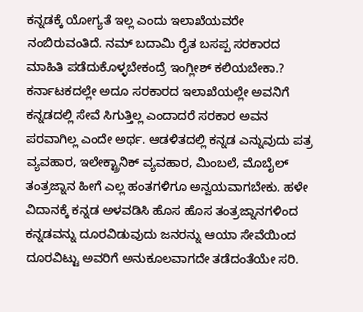ಕನ್ನಡಕ್ಕೆ ಯೋಗ್ಯತೆ ಇಲ್ಲ ಎಂದು ಇಲಾಖೆಯವರೇ ನಂಬಿರುವಂತಿದೆ. ನಮ್ ಬದಾಮಿ ರೈತ ಬಸಪ್ಪ ಸರಕಾರದ ಮಾಹಿತಿ ಪಡೆದುಕೊಳ್ಳಬೇಕಂದ್ರೆ ಇಂಗ್ಲೀಶ್ ಕಲಿಯಬೇಕಾ.? ಕರ್ನಾಟಕದಲ್ಲೇ ಅದೂ ಸರಕಾರದ ಇಲಾಖೆಯಲ್ಲೇ ಅವನಿಗೆ ಕನ್ನಡದಲ್ಲಿ ಸೇವೆ ಸಿಗುತ್ತಿಲ್ಲ ಎಂದಾದರೆ ಸರಕಾರ ಅವನ ಪರವಾಗಿಲ್ಲ ಎಂದೇ ಅರ್ಥ. ಆಡಳಿತದಲ್ಲಿ ಕನ್ನಡ ಎನ್ನುವುದು ಪತ್ರ ವ್ಯವಹಾರ, ಇಲೇಕ್ಟ್ರಾನಿಕ್ ವ್ಯವಹಾರ, ಮಿಂಬಲೆ, ಮೊಬೈಲ್ ತಂತ್ರಜ್ನಾನ ಹೀಗೆ ಎಲ್ಲ ಹಂತಗಳಿಗೂ ಅನ್ವಯವಾಗಬೇಕು. ಹಳೇ ವಿದಾನಕ್ಕೆ ಕನ್ನಡ ಅಳವಡಿಸಿ ಹೊಸ ಹೊಸ ತಂತ್ರಜ್ನಾನಗಳಿಂದ ಕನ್ನಡವನ್ನು ದೂರವಿಡುವುದು ಜನರನ್ನು ಆಯಾ ಸೇವೆಯಿಂದ ದೂರವಿಟ್ಟು ಅವರಿಗೆ ಅನುಕೂಲವಾಗದೇ ತಡೆದಂತೆಯೇ ಸರಿ.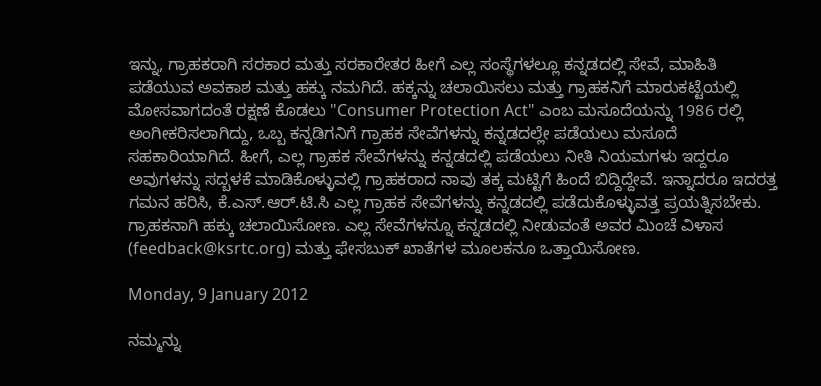ಇನ್ನು, ಗ್ರಾಹಕರಾಗಿ ಸರಕಾರ ಮತ್ತು ಸರಕಾರೇತರ ಹೀಗೆ ಎಲ್ಲ ಸಂಸ್ಥೆಗಳಲ್ಲೂ ಕನ್ನಡದಲ್ಲಿ ಸೇವೆ, ಮಾಹಿತಿ ಪಡೆಯುವ ಅವಕಾಶ ಮತ್ತು ಹಕ್ಕು ನಮಗಿದೆ. ಹಕ್ಕನ್ನು ಚಲಾಯಿಸಲು ಮತ್ತು ಗ್ರಾಹಕನಿಗೆ ಮಾರುಕಟ್ಟೆಯಲ್ಲಿ ಮೋಸವಾಗದಂತೆ ರಕ್ಷಣೆ ಕೊಡಲು "Consumer Protection Act" ಎಂಬ ಮಸೂದೆಯನ್ನು 1986 ರಲ್ಲಿ ಅಂಗೀಕರಿಸಲಾಗಿದ್ದು, ಒಬ್ಬ ಕನ್ನಡಿಗನಿಗೆ ಗ್ರಾಹಕ ಸೇವೆಗಳನ್ನು ಕನ್ನಡದಲ್ಲೇ ಪಡೆಯಲು ಮಸೂದೆ ಸಹಕಾರಿಯಾಗಿದೆ. ಹೀಗೆ, ಎಲ್ಲ ಗ್ರಾಹಕ ಸೇವೆಗಳನ್ನು ಕನ್ನಡದಲ್ಲಿ ಪಡೆಯಲು ನೀತಿ ನಿಯಮಗಳು ಇದ್ದರೂ ಅವುಗಳನ್ನು ಸದ್ಬಳಕೆ ಮಾಡಿಕೊಳ್ಳುವಲ್ಲಿ ಗ್ರಾಹಕರಾದ ನಾವು ತಕ್ಕ ಮಟ್ಟಿಗೆ ಹಿಂದೆ ಬಿದ್ದಿದ್ದೇವೆ. ಇನ್ನಾದರೂ ಇದರತ್ತ ಗಮನ ಹರಿಸಿ, ಕೆ.ಎಸ್.ಆರ್.ಟಿ.ಸಿ ಎಲ್ಲ ಗ್ರಾಹಕ ಸೇವೆಗಳನ್ನು ಕನ್ನಡದಲ್ಲಿ ಪಡೆದುಕೊಳ್ಳುವತ್ತ ಪ್ರಯತ್ನಿಸಬೇಕು. ಗ್ರಾಹಕನಾಗಿ ಹಕ್ಕು ಚಲಾಯಿಸೋಣ. ಎಲ್ಲ ಸೇವೆಗಳನ್ನೂ ಕನ್ನಡದಲ್ಲಿ ನೀಡುವಂತೆ ಅವರ ಮಿಂಚೆ ವಿಳಾಸ (feedback@ksrtc.org) ಮತ್ತು ಫೇಸಬುಕ್ ಖಾತೆಗಳ ಮೂಲಕನೂ ಒತ್ತಾಯಿಸೋಣ.

Monday, 9 January 2012

ನಮ್ಮನ್ನು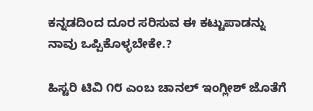ಕನ್ನಡದಿಂದ ದೂರ ಸರಿಸುವ ಈ ಕಟ್ಟುಪಾಡನ್ನು ನಾವು ಒಪ್ಪಿಕೊಳ್ಳಬೇಕೇ.?

ಹಿಸ್ಟರಿ ಟಿವಿ ೧೮ ಎಂಬ ಚಾನಲ್ ಇಂಗ್ಲೀಶ್ ಜೊತೆಗೆ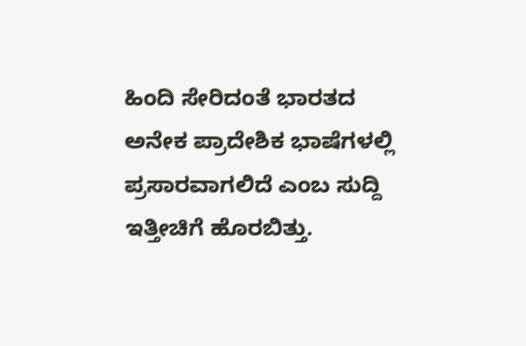ಹಿಂದಿ ಸೇರಿದಂತೆ ಭಾರತದ ಅನೇಕ ಪ್ರಾದೇಶಿಕ ಭಾಷೆಗಳಲ್ಲಿ ಪ್ರಸಾರವಾಗಲಿದೆ ಎಂಬ ಸುದ್ದಿ ಇತ್ತೀಚಿಗೆ ಹೊರಬಿತ್ತು.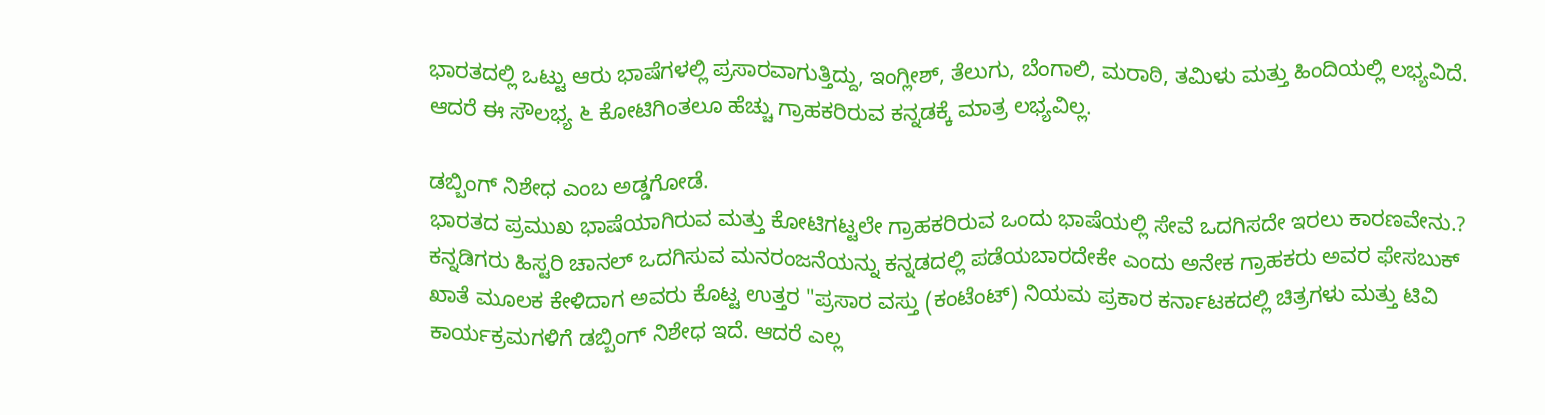ಭಾರತದಲ್ಲಿ ಒಟ್ಟು ಆರು ಭಾಷೆಗಳಲ್ಲಿ ಪ್ರಸಾರವಾಗುತ್ತಿದ್ದು, ಇಂಗ್ಲೀಶ್, ತೆಲುಗು, ಬೆಂಗಾಲಿ, ಮರಾಠಿ, ತಮಿಳು ಮತ್ತು ಹಿಂದಿಯಲ್ಲಿ ಲಭ್ಯವಿದೆ. ಆದರೆ ಈ ಸೌಲಭ್ಯ ೬ ಕೋಟಿಗಿಂತಲೂ ಹೆಚ್ಚು ಗ್ರಾಹಕರಿರುವ ಕನ್ನಡಕ್ಕೆ ಮಾತ್ರ ಲಭ್ಯವಿಲ್ಲ.

ಡಬ್ಬಿಂಗ್ ನಿಶೇಧ ಎಂಬ ಅಡ್ಡಗೋಡೆ.
ಭಾರತದ ಪ್ರಮುಖ ಭಾಷೆಯಾಗಿರುವ ಮತ್ತು ಕೋಟಿಗಟ್ಟಲೇ ಗ್ರಾಹಕರಿರುವ ಒಂದು ಭಾಷೆಯಲ್ಲಿ ಸೇವೆ ಒದಗಿಸದೇ ಇರಲು ಕಾರಣವೇನು.? ಕನ್ನಡಿಗರು ಹಿಸ್ಟರಿ ಚಾನಲ್ ಒದಗಿಸುವ ಮನರಂಜನೆಯನ್ನು ಕನ್ನಡದಲ್ಲಿ ಪಡೆಯಬಾರದೇಕೇ ಎಂದು ಅನೇಕ ಗ್ರಾಹಕರು ಅವರ ಫೇಸಬುಕ್ ಖಾತೆ ಮೂಲಕ ಕೇಳಿದಾಗ ಅವರು ಕೊಟ್ಟ ಉತ್ತರ "ಪ್ರಸಾರ ವಸ್ತು (ಕಂಟೆಂಟ್) ನಿಯಮ ಪ್ರಕಾರ ಕರ್ನಾಟಕದಲ್ಲಿ ಚಿತ್ರಗಳು ಮತ್ತು ಟಿವಿ ಕಾರ್ಯಕ್ರಮಗಳಿಗೆ ಡಬ್ಬಿಂಗ್ ನಿಶೇಧ ಇದೆ. ಆದರೆ ಎಲ್ಲ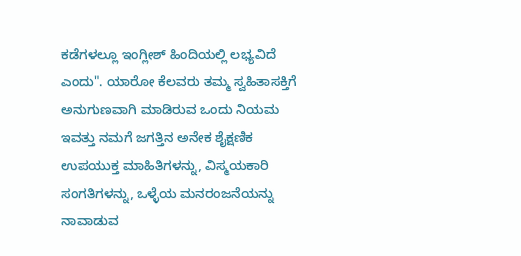ಕಡೆಗಳಲ್ಲೂ ಇಂಗ್ಲೀಶ್ ಹಿಂದಿಯಲ್ಲಿ ಲಭ್ಯವಿದೆ ಎಂದು". ಯಾರೋ ಕೆಲವರು ತಮ್ಮ ಸ್ವಹಿತಾಸಕ್ತಿಗೆ ಅನುಗುಣವಾಗಿ ಮಾಡಿರುವ ಒಂದು ನಿಯಮ ಇವತ್ತು ನಮಗೆ ಜಗತ್ತಿನ ಅನೇಕ ಶೈಕ್ಷಣಿಕ ಉಪಯುಕ್ತ ಮಾಹಿತಿಗಳನ್ನು, ವಿಸ್ಮಯಕಾರಿ ಸಂಗತಿಗಳನ್ನು, ಒಳ್ಳೆಯ ಮನರಂಜನೆಯನ್ನು ನಾವಾಡುವ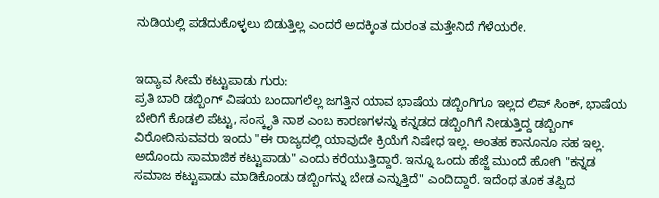ನುಡಿಯಲ್ಲಿ ಪಡೆದುಕೊಳ್ಳಲು ಬಿಡುತ್ತಿಲ್ಲ ಎಂದರೆ ಅದಕ್ಕಿಂತ ದುರಂತ ಮತ್ತೇನಿದೆ ಗೆಳೆಯರೇ.


ಇದ್ಯಾವ ಸೀಮೆ ಕಟ್ಟುಪಾಡು ಗುರು:
ಪ್ರತಿ ಬಾರಿ ಡಬ್ಬಿಂಗ್ ವಿಷಯ ಬಂದಾಗಲೆಲ್ಲ ಜಗತ್ತಿನ ಯಾವ ಭಾಷೆಯ ಡಬ್ಬಿಂಗಿಗೂ ಇಲ್ಲದ ಲಿಪ್ ಸಿಂಕ್, ಭಾಷೆಯ ಬೇರಿಗೆ ಕೊಡಲಿ ಪೆಟ್ಟು, ಸಂಸ್ಕೃತಿ ನಾಶ ಎಂಬ ಕಾರಣಗಳನ್ನು ಕನ್ನಡದ ಡಬ್ಬಿಂಗಿಗೆ ನೀಡುತ್ತಿದ್ದ ಡಬ್ಬಿಂಗ್ ವಿರೋದಿಸುವವರು ಇಂದು "ಈ ರಾಜ್ಯದಲ್ಲಿ ಯಾವುದೇ ಕ್ರಿಯೆಗೆ ನಿಷೇಧ ಇಲ್ಲ. ಅಂತಹ ಕಾನೂನೂ ಸಹ ಇಲ್ಲ. ಅದೊಂದು ಸಾಮಾಜಿಕ ಕಟ್ಟುಪಾಡು" ಎಂದು ಕರೆಯುತ್ತಿದ್ದಾರೆ. ಇನ್ನೂ ಒಂದು ಹೆಜ್ಜೆ ಮುಂದೆ ಹೋಗಿ "ಕನ್ನಡ ಸಮಾಜ ಕಟ್ಟುಪಾಡು ಮಾಡಿಕೊಂಡು ಡಬ್ಬಿಂಗನ್ನು ಬೇಡ ಎನ್ನುತ್ತಿದೆ" ಎಂದಿದ್ದಾರೆ. ಇದೆಂಥ ತೂಕ ತಪ್ಪಿದ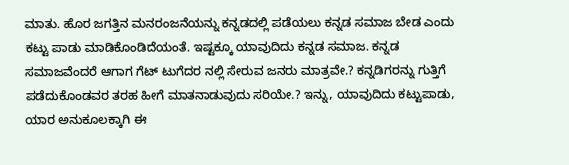ಮಾತು. ಹೊರ ಜಗತ್ತಿನ ಮನರಂಜನೆಯನ್ನು ಕನ್ನಡದಲ್ಲಿ ಪಡೆಯಲು ಕನ್ನಡ ಸಮಾಜ ಬೇಡ ಎಂದು ಕಟ್ಟು ಪಾಡು ಮಾಡಿಕೊಂಡಿದೆಯಂತೆ. ಇಷ್ಟಕ್ಕೂ ಯಾವುದಿದು ಕನ್ನಡ ಸಮಾಜ. ಕನ್ನಡ ಸಮಾಜವೆಂದರೆ ಆಗಾಗ ಗೆಟ್ ಟುಗೆದರ ನಲ್ಲಿ ಸೇರುವ ಜನರು ಮಾತ್ರವೇ.? ಕನ್ನಡಿಗರನ್ನು ಗುತ್ತಿಗೆ ಪಡೆದುಕೊಂಡವರ ತರಹ ಹೀಗೆ ಮಾತನಾಡುವುದು ಸರಿಯೇ.? ಇನ್ನು, ಯಾವುದಿದು ಕಟ್ಟುಪಾಡು, ಯಾರ ಅನುಕೂಲಕ್ಕಾಗಿ ಈ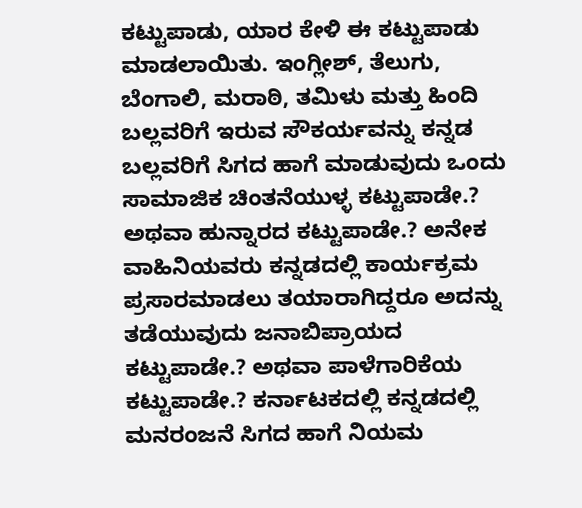ಕಟ್ಟುಪಾಡು, ಯಾರ ಕೇಳಿ ಈ ಕಟ್ಟುಪಾಡು ಮಾಡಲಾಯಿತು. ಇಂಗ್ಲೀಶ್, ತೆಲುಗು, ಬೆಂಗಾಲಿ, ಮರಾಠಿ, ತಮಿಳು ಮತ್ತು ಹಿಂದಿ ಬಲ್ಲವರಿಗೆ ಇರುವ ಸೌಕರ್ಯವನ್ನು ಕನ್ನಡ ಬಲ್ಲವರಿಗೆ ಸಿಗದ ಹಾಗೆ ಮಾಡುವುದು ಒಂದು ಸಾಮಾಜಿಕ ಚಿಂತನೆಯುಳ್ಳ ಕಟ್ಟುಪಾಡೇ.? ಅಥವಾ ಹುನ್ನಾರದ ಕಟ್ಟುಪಾಡೇ.? ಅನೇಕ ವಾಹಿನಿಯವರು ಕನ್ನಡದಲ್ಲಿ ಕಾರ್ಯಕ್ರಮ ಪ್ರಸಾರಮಾಡಲು ತಯಾರಾಗಿದ್ದರೂ ಅದನ್ನು ತಡೆಯುವುದು ಜನಾಬಿಪ್ರಾಯದ ಕಟ್ಟುಪಾಡೇ.? ಅಥವಾ ಪಾಳೆಗಾರಿಕೆಯ ಕಟ್ಟುಪಾಡೇ.? ಕರ್ನಾಟಕದಲ್ಲಿ ಕನ್ನಡದಲ್ಲಿ ಮನರಂಜನೆ ಸಿಗದ ಹಾಗೆ ನಿಯಮ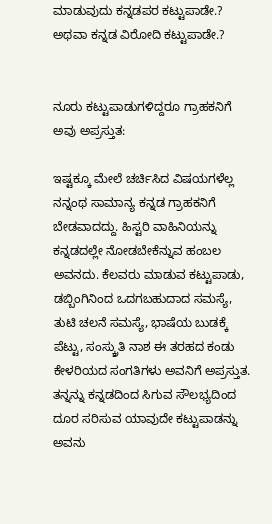ಮಾಡುವುದು ಕನ್ನಡಪರ ಕಟ್ಟುಪಾಡೇ.? ಅಥವಾ ಕನ್ನಡ ವಿರೋದಿ ಕಟ್ಟುಪಾಡೇ.?


ನೂರು ಕಟ್ಟುಪಾಡುಗಳಿದ್ದರೂ ಗ್ರಾಹಕನಿಗೆ ಅವು ಅಪ್ರಸ್ತುತ:

ಇಷ್ಟಕ್ಕೂ ಮೇಲೆ ಚರ್ಚಿಸಿದ ವಿಷಯಗಳೆಲ್ಲ ನನ್ನಂಥ ಸಾಮಾನ್ಯ ಕನ್ನಡ ಗ್ರಾಹಕನಿಗೆ ಬೇಡವಾದದ್ದು. ಹಿಸ್ಟರಿ ವಾಹಿನಿಯನ್ನು ಕನ್ನಡದಲ್ಲೇ ನೋಡಬೇಕೆನ್ನುವ ಹಂಬಲ ಅವನದು. ಕೆಲವರು ಮಾಡುವ ಕಟ್ಟುಪಾಡು, ಡಬ್ಬಿಂಗಿನಿಂದ ಒದಗಬಹುದಾದ ಸಮಸ್ಯೆ, ತುಟಿ ಚಲನೆ ಸಮಸ್ಯೆ, ಭಾಷೆಯ ಬುಡಕ್ಕೆ ಪೆಟ್ಟು, ಸಂಸ್ಕ್ರುತಿ ನಾಶ ಈ ತರಹದ ಕಂಡು ಕೇಳರಿಯದ ಸಂಗತಿಗಳು ಅವನಿಗೆ ಅಪ್ರಸ್ತುತ. ತನ್ನನ್ನು ಕನ್ನಡದಿಂದ ಸಿಗುವ ಸೌಲಭ್ಯದಿಂದ ದೂರ ಸರಿಸುವ ಯಾವುದೇ ಕಟ್ಟುಪಾಡನ್ನು ಅವನು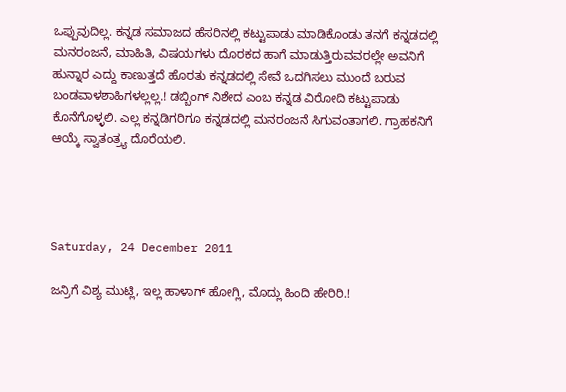ಒಪ್ಪುವುದಿಲ್ಲ. ಕನ್ನಡ ಸಮಾಜದ ಹೆಸರಿನಲ್ಲಿ ಕಟ್ಟುಪಾಡು ಮಾಡಿಕೊಂಡು ತನಗೆ ಕನ್ನಡದಲ್ಲಿ ಮನರಂಜನೆ, ಮಾಹಿತಿ, ವಿಷಯಗಳು ದೊರಕದ ಹಾಗೆ ಮಾಡುತ್ತಿರುವವರಲ್ಲೇ ಅವನಿಗೆ ಹುನ್ನಾರ ಎದ್ದು ಕಾಣುತ್ತದೆ ಹೊರತು ಕನ್ನಡದಲ್ಲಿ ಸೇವೆ ಒದಗಿಸಲು ಮುಂದೆ ಬರುವ ಬಂಡವಾಳಶಾಹಿಗಳಲ್ಲಲ್ಲ.! ಡಬ್ಬಿಂಗ್ ನಿಶೇದ ಎಂಬ ಕನ್ನಡ ವಿರೋದಿ ಕಟ್ಟುಪಾಡು ಕೊನೆಗೊಳ್ಳಲಿ. ಎಲ್ಲ ಕನ್ನಡಿಗರಿಗೂ ಕನ್ನಡದಲ್ಲಿ ಮನರಂಜನೆ ಸಿಗುವಂತಾಗಲಿ. ಗ್ರಾಹಕನಿಗೆ ಆಯ್ಕೆ ಸ್ವಾತಂತ್ರ್ಯ ದೊರೆಯಲಿ.




Saturday, 24 December 2011

ಜನ್ರಿಗೆ ವಿಶ್ಯ ಮುಟ್ಲಿ, ಇಲ್ಲ ಹಾಳಾಗ್ ಹೋಗ್ಲಿ, ಮೊದ್ಲು ಹಿಂದಿ ಹೇರಿರಿ.!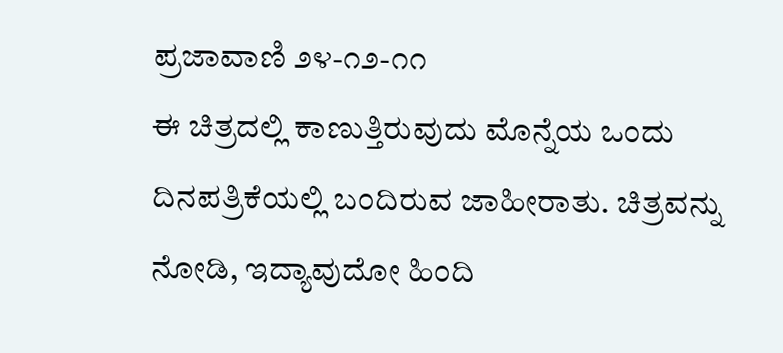ಪ್ರಜಾವಾಣಿ ೨೪-೧೨-೧೧
ಈ ಚಿತ್ರದಲ್ಲಿ ಕಾಣುತ್ತಿರುವುದು ಮೊನ್ನೆಯ ಒಂದು ದಿನಪತ್ರಿಕೆಯಲ್ಲಿ ಬಂದಿರುವ ಜಾಹೀರಾತು. ಚಿತ್ರವನ್ನು ನೋಡಿ, ಇದ್ಯಾವುದೋ ಹಿಂದಿ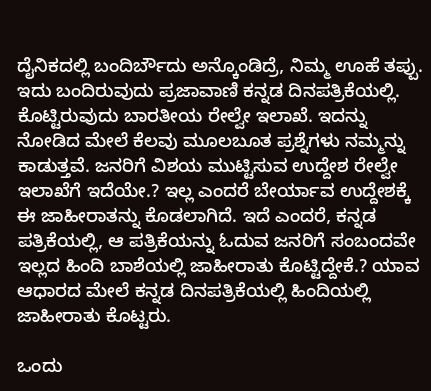ದೈನಿಕದಲ್ಲಿ ಬಂದಿರ್ಬೌದು ಅನ್ಕೊಂಡಿದ್ರೆ, ನಿಮ್ಮ ಊಹೆ ತಪ್ಪು. ಇದು ಬಂದಿರುವುದು ಪ್ರಜಾವಾಣಿ ಕನ್ನಡ ದಿನಪತ್ರಿಕೆಯಲ್ಲಿ. ಕೊಟ್ಟಿರುವುದು ಬಾರತೀಯ ರೇಲ್ವೇ ಇಲಾಖೆ. ಇದನ್ನು ನೋಡಿದ ಮೇಲೆ ಕೆಲವು ಮೂಲಬೂತ ಪ್ರಶ್ನೆಗಳು ನಮ್ಮನ್ನು ಕಾಡುತ್ತವೆ. ಜನರಿಗೆ ವಿಶಯ ಮುಟ್ಟಿಸುವ ಉದ್ದೇಶ ರೇಲ್ವೇ ಇಲಾಖೆಗೆ ಇದೆಯೇ.? ಇಲ್ಲ ಎಂದರೆ ಬೇರ್ಯಾವ ಉದ್ದೇಶಕ್ಕೆ ಈ ಜಾಹೀರಾತನ್ನು ಕೊಡಲಾಗಿದೆ. ಇದೆ ಎಂದರೆ, ಕನ್ನಡ ಪತ್ರಿಕೆಯಲ್ಲಿ, ಆ ಪತ್ರಿಕೆಯನ್ನು ಓದುವ ಜನರಿಗೆ ಸಂಬಂದವೇ ಇಲ್ಲದ ಹಿಂದಿ ಬಾಶೆಯಲ್ಲಿ ಜಾಹೀರಾತು ಕೊಟ್ಟಿದ್ದೇಕೆ.? ಯಾವ ಆಧಾರದ ಮೇಲೆ ಕನ್ನಡ ದಿನಪತ್ರಿಕೆಯಲ್ಲಿ ಹಿಂದಿಯಲ್ಲಿ ಜಾಹೀರಾತು ಕೊಟ್ಟರು.

ಒಂದು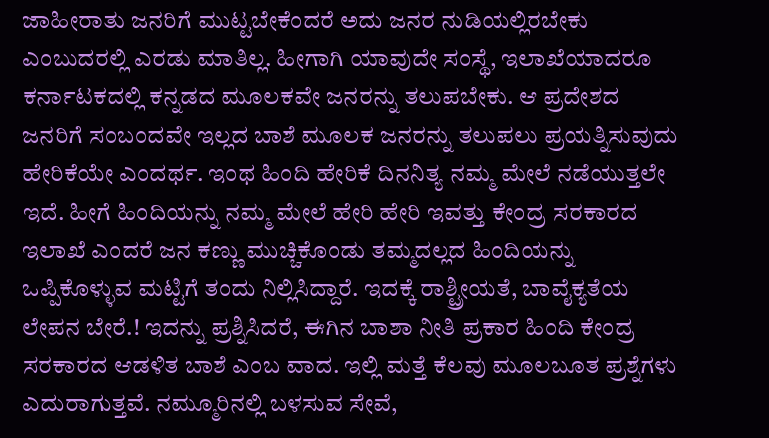ಜಾಹೀರಾತು ಜನರಿಗೆ ಮುಟ್ಟಬೇಕೆಂದರೆ ಅದು ಜನರ ನುಡಿಯಲ್ಲಿರಬೇಕು ಎಂಬುದರಲ್ಲಿ ಎರಡು ಮಾತಿಲ್ಲ. ಹೀಗಾಗಿ ಯಾವುದೇ ಸಂಸ್ಥೆ, ಇಲಾಖೆಯಾದರೂ ಕರ್ನಾಟಕದಲ್ಲಿ ಕನ್ನಡದ ಮೂಲಕವೇ ಜನರನ್ನು ತಲುಪಬೇಕು. ಆ ಪ್ರದೇಶದ ಜನರಿಗೆ ಸಂಬಂದವೇ ಇಲ್ಲದ ಬಾಶೆ ಮೂಲಕ ಜನರನ್ನು ತಲುಪಲು ಪ್ರಯತ್ನಿಸುವುದು ಹೇರಿಕೆಯೇ ಎಂದರ್ಥ. ಇಂಥ ಹಿಂದಿ ಹೇರಿಕೆ ದಿನನಿತ್ಯ ನಮ್ಮ ಮೇಲೆ ನಡೆಯುತ್ತಲೇ ಇದೆ. ಹೀಗೆ ಹಿಂದಿಯನ್ನು ನಮ್ಮ ಮೇಲೆ ಹೇರಿ ಹೇರಿ ಇವತ್ತು ಕೇಂದ್ರ ಸರಕಾರದ ಇಲಾಖೆ ಎಂದರೆ ಜನ ಕಣ್ಣು ಮುಚ್ಚಿಕೊಂಡು ತಮ್ಮದಲ್ಲದ ಹಿಂದಿಯನ್ನು ಒಪ್ಪಿಕೊಳ್ಳುವ ಮಟ್ಟಿಗೆ ತಂದು ನಿಲ್ಲಿಸಿದ್ದಾರೆ. ಇದಕ್ಕೆ ರಾಶ್ಟ್ರೀಯತೆ, ಬಾವೈಕ್ಯತೆಯ ಲೇಪನ ಬೇರೆ.! ಇದನ್ನು ಪ್ರಶ್ನಿಸಿದರೆ, ಈಗಿನ ಬಾಶಾ ನೀತಿ ಪ್ರಕಾರ ಹಿಂದಿ ಕೇಂದ್ರ ಸರಕಾರದ ಆಡಳಿತ ಬಾಶೆ ಎಂಬ ವಾದ. ಇಲ್ಲಿ ಮತ್ತೆ ಕೆಲವು ಮೂಲಬೂತ ಪ್ರಶ್ನೆಗಳು ಎದುರಾಗುತ್ತವೆ. ನಮ್ಮೂರಿನಲ್ಲಿ ಬಳಸುವ ಸೇವೆ,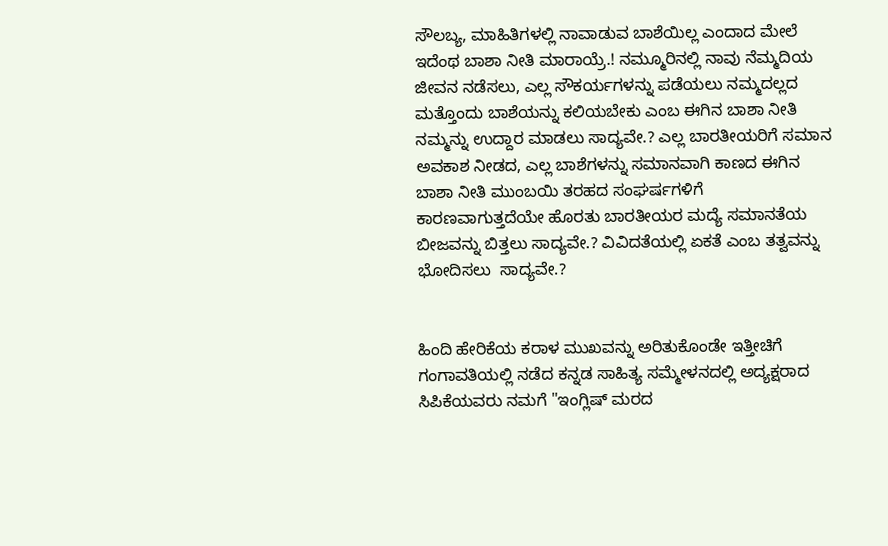ಸೌಲಬ್ಯ, ಮಾಹಿತಿಗಳಲ್ಲಿ ನಾವಾಡುವ ಬಾಶೆಯಿಲ್ಲ ಎಂದಾದ ಮೇಲೆ ಇದೆಂಥ ಬಾಶಾ ನೀತಿ ಮಾರಾಯ್ರೆ.! ನಮ್ಮೂರಿನಲ್ಲಿ ನಾವು ನೆಮ್ಮದಿಯ ಜೀವನ ನಡೆಸಲು, ಎಲ್ಲ ಸೌಕರ್ಯಗಳನ್ನು ಪಡೆಯಲು ನಮ್ಮದಲ್ಲದ ಮತ್ತೊಂದು ಬಾಶೆಯನ್ನು ಕಲಿಯಬೇಕು ಎಂಬ ಈಗಿನ ಬಾಶಾ ನೀತಿ ನಮ್ಮನ್ನು ಉದ್ದಾರ ಮಾಡಲು ಸಾದ್ಯವೇ.? ಎಲ್ಲ ಬಾರತೀಯರಿಗೆ ಸಮಾನ ಅವಕಾಶ ನೀಡದ, ಎಲ್ಲ ಬಾಶೆಗಳನ್ನು ಸಮಾನವಾಗಿ ಕಾಣದ ಈಗಿನ ಬಾಶಾ ನೀತಿ ಮುಂಬಯಿ ತರಹದ ಸಂಘರ್ಷಗಳಿಗೆ ಕಾರಣವಾಗುತ್ತದೆಯೇ ಹೊರತು ಬಾರತೀಯರ ಮದ್ಯೆ ಸಮಾನತೆಯ ಬೀಜವನ್ನು ಬಿತ್ತಲು ಸಾದ್ಯವೇ.? ವಿವಿದತೆಯಲ್ಲಿ ಏಕತೆ ಎಂಬ ತತ್ವವನ್ನು ಭೋದಿಸಲು  ಸಾದ್ಯವೇ.?


ಹಿಂದಿ ಹೇರಿಕೆಯ ಕರಾಳ ಮುಖವನ್ನು ಅರಿತುಕೊಂಡೇ ಇತ್ತೀಚಿಗೆ ಗಂಗಾವತಿಯಲ್ಲಿ ನಡೆದ ಕನ್ನಡ ಸಾಹಿತ್ಯ ಸಮ್ಮೇಳನದಲ್ಲಿ ಅದ್ಯಕ್ಷರಾದ ಸಿಪಿಕೆಯವರು ನಮಗೆ "ಇಂಗ್ಲಿಷ್ ಮರದ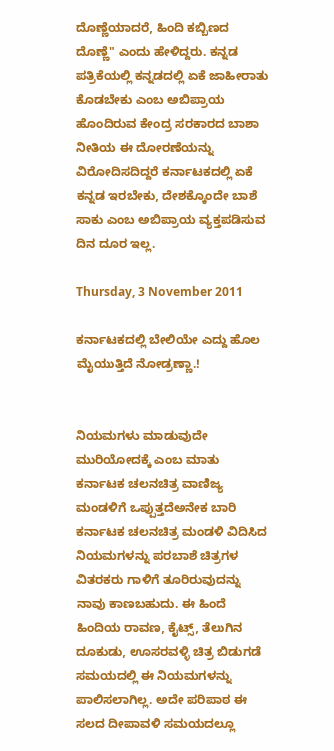ದೊಣ್ಣೆಯಾದರೆ, ಹಿಂದಿ ಕಬ್ಬಿಣದ ದೊಣ್ಣೆ" ಎಂದು ಹೇಳಿದ್ದರು. ಕನ್ನಡ ಪತ್ರಿಕೆಯಲ್ಲಿ ಕನ್ನಡದಲ್ಲಿ ಏಕೆ ಜಾಹೀರಾತು ಕೊಡಬೇಕು ಎಂಬ ಅಬಿಪ್ರಾಯ ಹೊಂದಿರುವ ಕೇಂದ್ರ ಸರಕಾರದ ಬಾಶಾ ನೀತಿಯ ಈ ದೋರಣೆಯನ್ನು ವಿರೋದಿಸದಿದ್ದರೆ ಕರ್ನಾಟಕದಲ್ಲಿ ಏಕೆ ಕನ್ನಡ ಇರಬೇಕು, ದೇಶಕ್ಕೊಂದೇ ಬಾಶೆ ಸಾಕು ಎಂಬ ಅಬಿಪ್ರಾಯ ವ್ಯಕ್ತಪಡಿಸುವ ದಿನ ದೂರ ಇಲ್ಲ.

Thursday, 3 November 2011

ಕರ್ನಾಟಕದಲ್ಲಿ ಬೇಲಿಯೇ ಎದ್ದು ಹೊಲ ಮೈಯುತ್ತಿದೆ ನೋಡ್ರಣ್ಣಾ.!


ನಿಯಮಗಳು ಮಾಡುವುದೇ ಮುರಿಯೋದಕ್ಕೆ ಎಂಬ ಮಾತು ಕರ್ನಾಟಕ ಚಲನಚಿತ್ರ ವಾಣಿಜ್ಯ ಮಂಡಳಿಗೆ ಒಪ್ಪುತ್ತದೆಅನೇಕ ಬಾರಿ ಕರ್ನಾಟಕ ಚಲನಚಿತ್ರ ಮಂಡಳಿ ವಿದಿಸಿದ ನಿಯಮಗಳನ್ನು ಪರಬಾಶೆ ಚಿತ್ರಗಳ ವಿತರಕರು ಗಾಳಿಗೆ ತೂರಿರುವುದನ್ನು ನಾವು ಕಾಣಬಹುದು. ಈ ಹಿಂದೆ ಹಿಂದಿಯ ರಾವಣ, ಕೈಟ್ಸ್, ತೆಲುಗಿನ ದೂಕುಡು, ಊಸರವಳ್ಳಿ ಚಿತ್ರ ಬಿಡುಗಡೆ ಸಮಯದಲ್ಲಿ ಈ ನಿಯಮಗಳನ್ನು ಪಾಲಿಸಲಾಗಿಲ್ಲ. ಅದೇ ಪರಿಪಾಠ ಈ ಸಲದ ದೀಪಾವಳಿ ಸಮಯದಲ್ಲೂ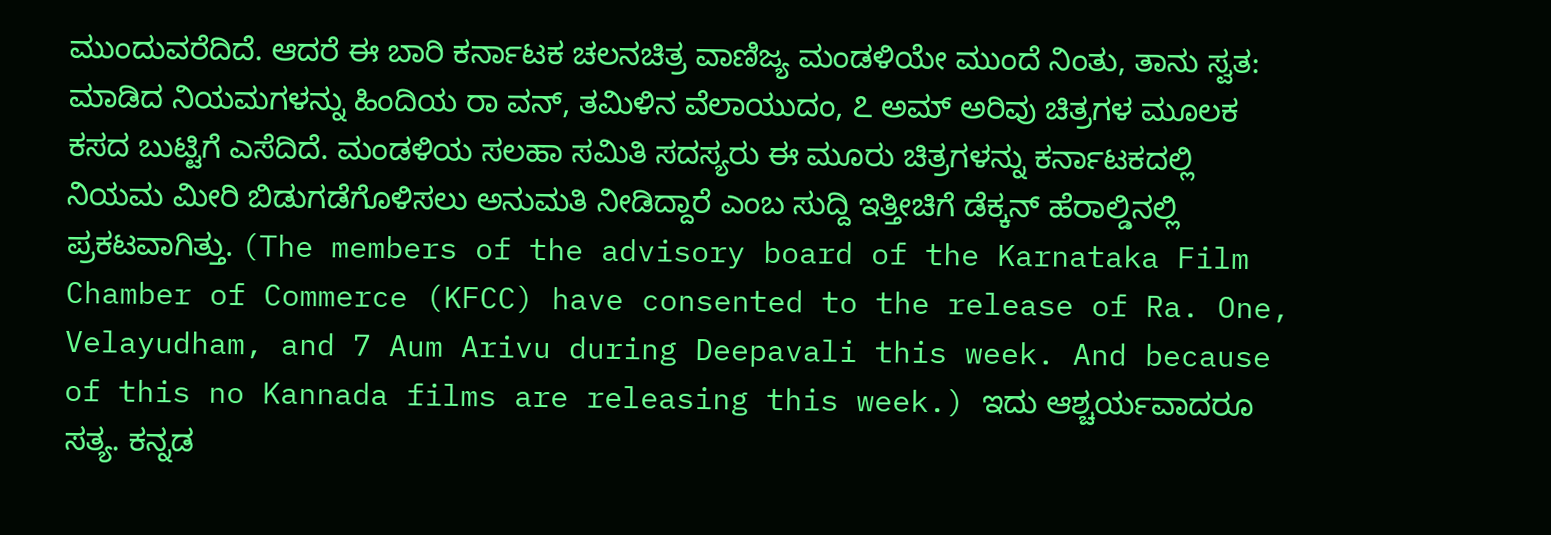ಮುಂದುವರೆದಿದೆ. ಆದರೆ ಈ ಬಾರಿ ಕರ್ನಾಟಕ ಚಲನಚಿತ್ರ ವಾಣಿಜ್ಯ ಮಂಡಳಿಯೇ ಮುಂದೆ ನಿಂತು, ತಾನು ಸ್ವತ: ಮಾಡಿದ ನಿಯಮಗಳನ್ನು ಹಿಂದಿಯ ರಾ ವನ್, ತಮಿಳಿನ ವೆಲಾಯುದಂ, ೭ ಅಮ್ ಅರಿವು ಚಿತ್ರಗಳ ಮೂಲಕ ಕಸದ ಬುಟ್ಟಿಗೆ ಎಸೆದಿದೆ. ಮಂಡಳಿಯ ಸಲಹಾ ಸಮಿತಿ ಸದಸ್ಯರು ಈ ಮೂರು ಚಿತ್ರಗಳನ್ನು ಕರ್ನಾಟಕದಲ್ಲಿ ನಿಯಮ ಮೀರಿ ಬಿಡುಗಡೆಗೊಳಿಸಲು ಅನುಮತಿ ನೀಡಿದ್ದಾರೆ ಎಂಬ ಸುದ್ದಿ ಇತ್ತೀಚಿಗೆ ಡೆಕ್ಕನ್ ಹೆರಾಲ್ಡಿನಲ್ಲಿ ಪ್ರಕಟವಾಗಿತ್ತು. (The members of the advisory board of the Karnataka Film Chamber of Commerce (KFCC) have consented to the release of Ra. One, Velayudham, and 7 Aum Arivu during Deepavali this week. And because of this no Kannada films are releasing this week.) ಇದು ಆಶ್ಚರ್ಯವಾದರೂ ಸತ್ಯ. ಕನ್ನಡ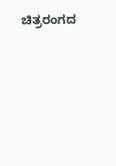ಚಿತ್ರರಂಗದ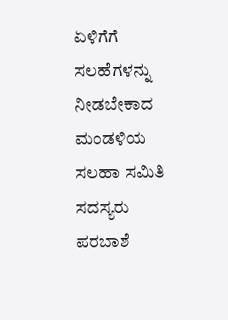ಏಳಿಗೆಗೆ ಸಲಹೆಗಳನ್ನು ನೀಡಬೇಕಾದ ಮಂಡಳಿಯ ಸಲಹಾ ಸಮಿತಿ ಸದಸ್ಯರು ಪರಬಾಶೆ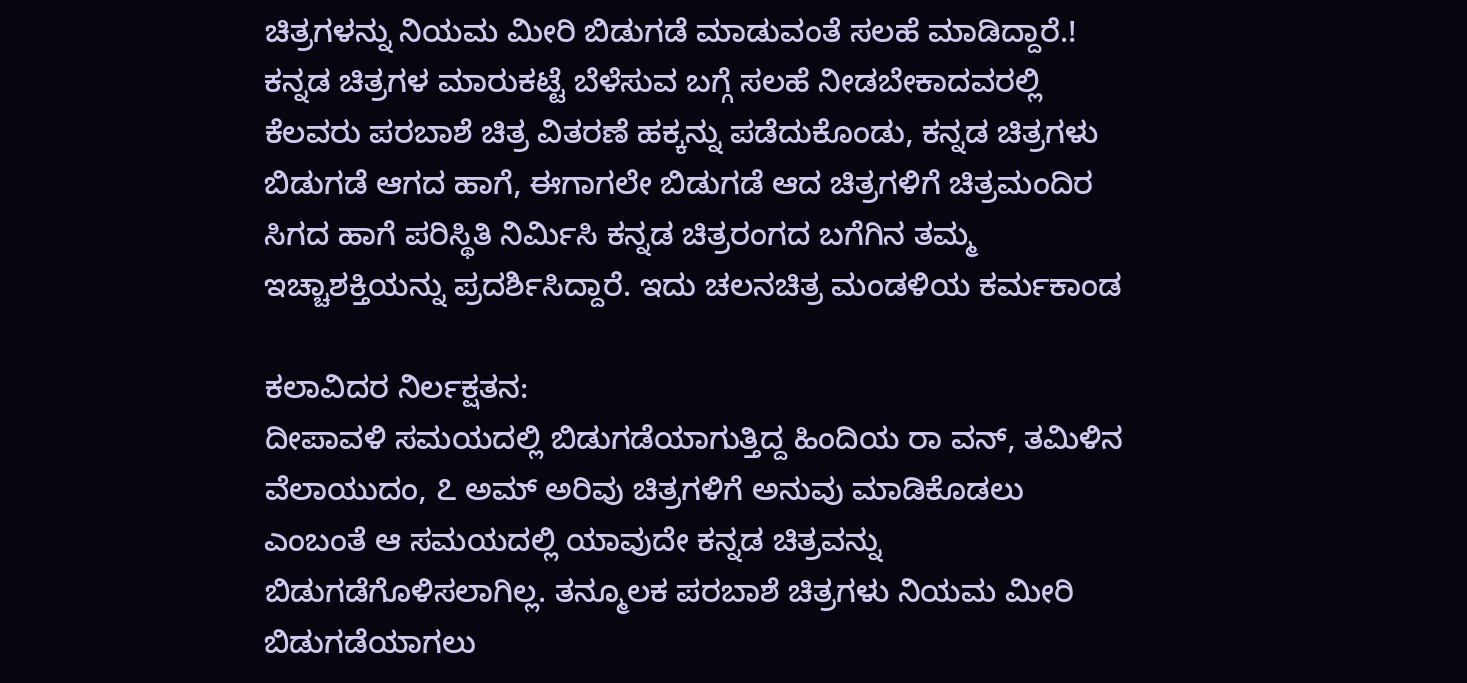ಚಿತ್ರಗಳನ್ನು ನಿಯಮ ಮೀರಿ ಬಿಡುಗಡೆ ಮಾಡುವಂತೆ ಸಲಹೆ ಮಾಡಿದ್ದಾರೆ.! ಕನ್ನಡ ಚಿತ್ರಗಳ ಮಾರುಕಟ್ಟೆ ಬೆಳೆಸುವ ಬಗ್ಗೆ ಸಲಹೆ ನೀಡಬೇಕಾದವರಲ್ಲಿ ಕೆಲವರು ಪರಬಾಶೆ ಚಿತ್ರ ವಿತರಣೆ ಹಕ್ಕನ್ನು ಪಡೆದುಕೊಂಡು, ಕನ್ನಡ ಚಿತ್ರಗಳು ಬಿಡುಗಡೆ ಆಗದ ಹಾಗೆ, ಈಗಾಗಲೇ ಬಿಡುಗಡೆ ಆದ ಚಿತ್ರಗಳಿಗೆ ಚಿತ್ರಮಂದಿರ ಸಿಗದ ಹಾಗೆ ಪರಿಸ್ಥಿತಿ ನಿರ್ಮಿಸಿ ಕನ್ನಡ ಚಿತ್ರರಂಗದ ಬಗೆಗಿನ ತಮ್ಮ ಇಚ್ಚಾಶಕ್ತಿಯನ್ನು ಪ್ರದರ್ಶಿಸಿದ್ದಾರೆ. ಇದು ಚಲನಚಿತ್ರ ಮಂಡಳಿಯ ಕರ್ಮಕಾಂಡ

ಕಲಾವಿದರ ನಿರ್ಲಕ್ಷತನ:
ದೀಪಾವಳಿ ಸಮಯದಲ್ಲಿ ಬಿಡುಗಡೆಯಾಗುತ್ತಿದ್ದ ಹಿಂದಿಯ ರಾ ವನ್, ತಮಿಳಿನ ವೆಲಾಯುದಂ, ೭ ಅಮ್ ಅರಿವು ಚಿತ್ರಗಳಿಗೆ ಅನುವು ಮಾಡಿಕೊಡಲು ಎಂಬಂತೆ ಆ ಸಮಯದಲ್ಲಿ ಯಾವುದೇ ಕನ್ನಡ ಚಿತ್ರವನ್ನು ಬಿಡುಗಡೆಗೊಳಿಸಲಾಗಿಲ್ಲ. ತನ್ಮೂಲಕ ಪರಬಾಶೆ ಚಿತ್ರಗಳು ನಿಯಮ ಮೀರಿ ಬಿಡುಗಡೆಯಾಗಲು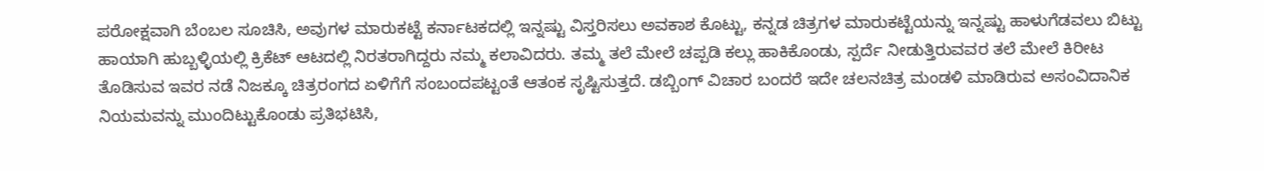ಪರೋಕ್ಷವಾಗಿ ಬೆಂಬಲ ಸೂಚಿಸಿ, ಅವುಗಳ ಮಾರುಕಟ್ಟೆ ಕರ್ನಾಟಕದಲ್ಲಿ ಇನ್ನಷ್ಟು ವಿಸ್ತರಿಸಲು ಅವಕಾಶ ಕೊಟ್ಟು, ಕನ್ನಡ ಚಿತ್ರಗಳ ಮಾರುಕಟ್ಟೆಯನ್ನು ಇನ್ನಷ್ಟು ಹಾಳುಗೆಡವಲು ಬಿಟ್ಟು ಹಾಯಾಗಿ ಹುಬ್ಬಳ್ಳಿಯಲ್ಲಿ ಕ್ರಿಕೆಟ್ ಆಟದಲ್ಲಿ ನಿರತರಾಗಿದ್ದರು ನಮ್ಮ ಕಲಾವಿದರು. ತಮ್ಮ ತಲೆ ಮೇಲೆ ಚಪ್ಪಡಿ ಕಲ್ಲು ಹಾಕಿಕೊಂಡು, ಸ್ಪರ್ದೆ ನೀಡುತ್ತಿರುವವರ ತಲೆ ಮೇಲೆ ಕಿರೀಟ ತೊಡಿಸುವ ಇವರ ನಡೆ ನಿಜಕ್ಕೂ ಚಿತ್ರರಂಗದ ಏಳಿಗೆಗೆ ಸಂಬಂದಪಟ್ಟಂತೆ ಆತಂಕ ಸೃಷ್ಟಿಸುತ್ತದೆ. ಡಬ್ಬಿಂಗ್ ವಿಚಾರ ಬಂದರೆ ಇದೇ ಚಲನಚಿತ್ರ ಮಂಡಳಿ ಮಾಡಿರುವ ಅಸಂವಿದಾನಿಕ ನಿಯಮವನ್ನು ಮುಂದಿಟ್ಟುಕೊಂಡು ಪ್ರತಿಭಟಿಸಿ,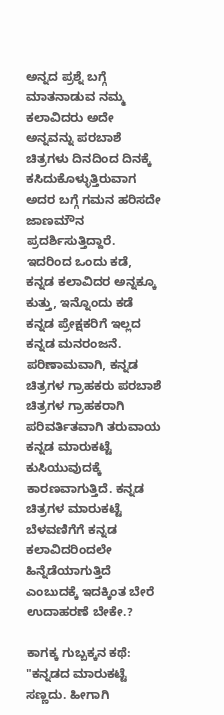ಅನ್ನದ ಪ್ರಶ್ನೆ ಬಗ್ಗೆ ಮಾತನಾಡುವ ನಮ್ಮ ಕಲಾವಿದರು ಅದೇ ಅನ್ನವನ್ನು ಪರಬಾಶೆ ಚಿತ್ರಗಳು ದಿನದಿಂದ ದಿನಕ್ಕೆ ಕಸಿದುಕೊಳ್ಳುತ್ತಿರುವಾಗ ಅದರ ಬಗ್ಗೆ ಗಮನ ಹರಿಸದೇ ಜಾಣಮೌನ ಪ್ರದರ್ಶಿಸುತ್ತಿದ್ದಾರೆ. ಇದರಿಂದ ಒಂದು ಕಡೆ, ಕನ್ನಡ ಕಲಾವಿದರ ಅನ್ನಕ್ಕೂ ಕುತ್ತು, ಇನ್ನೊಂದು ಕಡೆ ಕನ್ನಡ ಪ್ರೇಕ್ಷಕರಿಗೆ ಇಲ್ಲದ ಕನ್ನಡ ಮನರಂಜನೆ. ಪರಿಣಾಮವಾಗಿ, ಕನ್ನಡ ಚಿತ್ರಗಳ ಗ್ರಾಹಕರು ಪರಬಾಶೆ ಚಿತ್ರಗಳ ಗ್ರಾಹಕರಾಗಿ ಪರಿವರ್ತಿತವಾಗಿ ತರುವಾಯ ಕನ್ನಡ ಮಾರುಕಟ್ಟೆ ಕುಸಿಯುವುದಕ್ಕೆ ಕಾರಣವಾಗುತ್ತಿದೆ. ಕನ್ನಡ ಚಿತ್ರಗಳ ಮಾರುಕಟ್ಟೆ ಬೆಳವಣಿಗೆಗೆ ಕನ್ನಡ ಕಲಾವಿದರಿಂದಲೇ ಹಿನ್ನೆಡೆಯಾಗುತ್ತಿದೆ ಎಂಬುದಕ್ಕೆ ಇದಕ್ಕಿಂತ ಬೇರೆ ಉದಾಹರಣೆ ಬೇಕೇ.?

ಕಾಗಕ್ಕ ಗುಬ್ಬಕ್ಕನ ಕಥೆ:
"ಕನ್ನಡದ ಮಾರುಕಟ್ಟೆ ಸಣ್ಣದು. ಹೀಗಾಗಿ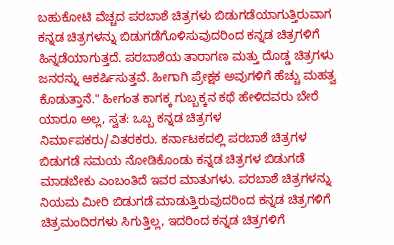ಬಹುಕೋಟಿ ವೆಚ್ಚದ ಪರಬಾಶೆ ಚಿತ್ರಗಳು ಬಿಡುಗಡೆಯಾಗುತ್ತಿರುವಾಗ ಕನ್ನಡ ಚಿತ್ರಗಳನ್ನು ಬಿಡುಗಡೆಗೊಳಿಸುವುದರಿಂದ ಕನ್ನಡ ಚಿತ್ರಗಳಿಗೆ ಹಿನ್ನಡೆಯಾಗುತ್ತದೆ. ಪರಬಾಶೆಯ ತಾರಾಗಣ ಮತ್ತು ದೊಡ್ಡ ಚಿತ್ರಗಳು ಜನರನ್ನು ಆಕರ್ಷಿಸುತ್ತವೆ. ಹೀಗಾಗಿ ಪ್ರೇಕ್ಷಕ ಅವುಗಳಿಗೆ ಹೆಚ್ಚು ಮಹತ್ವ ಕೊಡುತ್ತಾನೆ." ಹೀಗಂತ ಕಾಗಕ್ಕ ಗುಬ್ಬಕ್ಕನ ಕಥೆ ಹೇಳಿದವರು ಬೇರೆ ಯಾರೂ ಅಲ್ಲ, ಸ್ವತ: ಒಬ್ಬ ಕನ್ನಡ ಚಿತ್ರಗಳ ನಿರ್ಮಾಪಕರು/ವಿತರಕರು. ಕರ್ನಾಟಕದಲ್ಲಿ ಪರಬಾಶೆ ಚಿತ್ರಗಳ ಬಿಡುಗಡೆ ಸಮಯ ನೋಡಿಕೊಂಡು ಕನ್ನಡ ಚಿತ್ರಗಳ ಬಿಡುಗಡೆ ಮಾಡಬೇಕು ಎಂಬಂತಿದೆ ಇವರ ಮಾತುಗಳು. ಪರಬಾಶೆ ಚಿತ್ರಗಳನ್ನು ನಿಯಮ ಮೀರಿ ಬಿಡುಗಡೆ ಮಾಡುತ್ತಿರುವುದರಿಂದ ಕನ್ನಡ ಚಿತ್ರಗಳಿಗೆ ಚಿತ್ರಮಂದಿರಗಳು ಸಿಗುತ್ತಿಲ್ಲ, ಇದರಿಂದ ಕನ್ನಡ ಚಿತ್ರಗಳಿಗೆ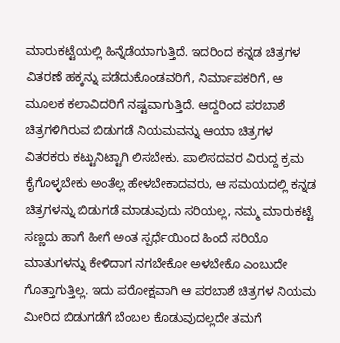ಮಾರುಕಟ್ಟೆಯಲ್ಲಿ ಹಿನ್ನೆಡೆಯಾಗುತ್ತಿದೆ. ಇದರಿಂದ ಕನ್ನಡ ಚಿತ್ರಗಳ ವಿತರಣೆ ಹಕ್ಕನ್ನು ಪಡೆದುಕೊಂಡವರಿಗೆ, ನಿರ್ಮಾಪಕರಿಗೆ, ಆ ಮೂಲಕ ಕಲಾವಿದರಿಗೆ ನಷ್ಟವಾಗುತ್ತಿದೆ. ಆದ್ದರಿಂದ ಪರಬಾಶೆ ಚಿತ್ರಗಳಿಗಿರುವ ಬಿಡುಗಡೆ ನಿಯಮವನ್ನು ಆಯಾ ಚಿತ್ರಗಳ ವಿತರಕರು ಕಟ್ಟುನಿಟ್ಟಾಗಿ ಲಿಸಬೇಕು. ಪಾಲಿಸದವರ ವಿರುದ್ದ ಕ್ರಮ ಕೈಗೊಳ್ಳಬೇಕು ಅಂತೆಲ್ಲ ಹೇಳಬೇಕಾದವರು, ಆ ಸಮಯದಲ್ಲಿ ಕನ್ನಡ ಚಿತ್ರಗಳನ್ನು ಬಿಡುಗಡೆ ಮಾಡುವುದು ಸರಿಯಲ್ಲ, ನಮ್ಮ ಮಾರುಕಟ್ಟೆ ಸಣ್ಣದು ಹಾಗೆ ಹೀಗೆ ಅಂತ ಸ್ಪರ್ಧೆಯಿಂದ ಹಿಂದೆ ಸರಿಯೊ ಮಾತುಗಳನ್ನು ಕೇಳಿದಾಗ ನಗಬೇಕೋ ಅಳಬೇಕೊ ಎಂಬುದೇ ಗೊತ್ತಾಗುತ್ತಿಲ್ಲ. ಇದು ಪರೋಕ್ಷವಾಗಿ ಆ ಪರಬಾಶೆ ಚಿತ್ರಗಳ ನಿಯಮ ಮೀರಿದ ಬಿಡುಗಡೆಗೆ ಬೆಂಬಲ ಕೊಡುವುದಲ್ಲದೇ ತಮಗೆ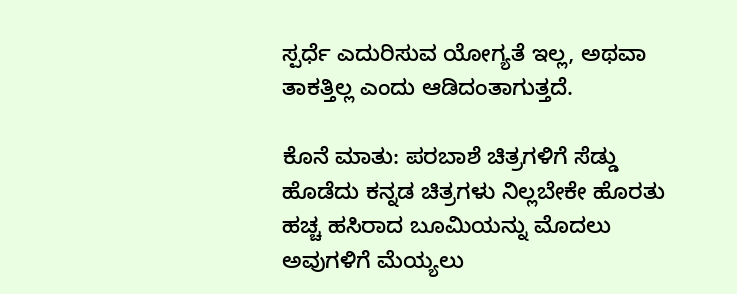ಸ್ಪರ್ಧೆ ಎದುರಿಸುವ ಯೋಗ್ಯತೆ ಇಲ್ಲ, ಅಥವಾ ತಾಕತ್ತಿಲ್ಲ ಎಂದು ಆಡಿದಂತಾಗುತ್ತದೆ.

ಕೊನೆ ಮಾತು: ಪರಬಾಶೆ ಚಿತ್ರಗಳಿಗೆ ಸೆಡ್ಡು ಹೊಡೆದು ಕನ್ನಡ ಚಿತ್ರಗಳು ನಿಲ್ಲಬೇಕೇ ಹೊರತು ಹಚ್ಚ ಹಸಿರಾದ ಬೂಮಿಯನ್ನು ಮೊದಲು ಅವುಗಳಿಗೆ ಮೆಯ್ಯಲು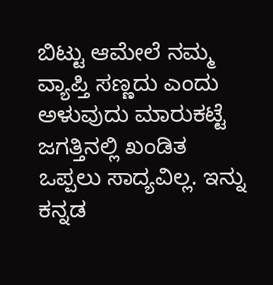ಬಿಟ್ಟು ಆಮೇಲೆ ನಮ್ಮ ವ್ಯಾಪ್ತಿ ಸಣ್ಣದು ಎಂದು ಅಳುವುದು ಮಾರುಕಟ್ಟೆ ಜಗತ್ತಿನಲ್ಲಿ ಖಂಡಿತ ಒಪ್ಪಲು ಸಾದ್ಯವಿಲ್ಲ. ಇನ್ನು ಕನ್ನಡ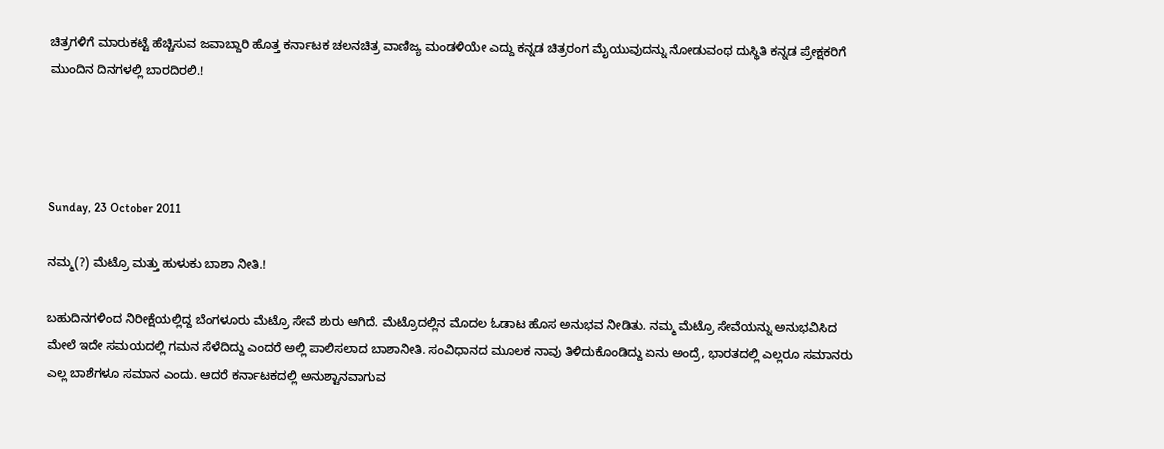ಚಿತ್ರಗಳಿಗೆ ಮಾರುಕಟ್ಟೆ ಹೆಚ್ಚಿಸುವ ಜವಾಬ್ದಾರಿ ಹೊತ್ತ ಕರ್ನಾಟಕ ಚಲನಚಿತ್ರ ವಾಣಿಜ್ಯ ಮಂಡಳಿಯೇ ಎದ್ದು ಕನ್ನಡ ಚಿತ್ರರಂಗ ಮೈಯುವುದನ್ನು ನೋಡುವಂಥ ದುಸ್ಥಿತಿ ಕನ್ನಡ ಪ್ರೇಕ್ಷಕರಿಗೆ ಮುಂದಿನ ದಿನಗಳಲ್ಲಿ ಬಾರದಿರಲಿ.!




Sunday, 23 October 2011

ನಮ್ಮ(?) ಮೆಟ್ರೊ ಮತ್ತು ಹುಳುಕು ಬಾಶಾ ನೀತಿ.!

ಬಹುದಿನಗಳಿಂದ ನಿರೀಕ್ಷೆಯಲ್ಲಿದ್ದ ಬೆಂಗಳೂರು ಮೆಟ್ರೊ ಸೇವೆ ಶುರು ಆಗಿದೆ. ಮೆಟ್ರೊದಲ್ಲಿನ ಮೊದಲ ಓಡಾಟ ಹೊಸ ಅನುಭವ ನೀಡಿತು. ನಮ್ಮ ಮೆಟ್ರೊ ಸೇವೆಯನ್ನು ಅನುಭವಿಸಿದ ಮೇಲೆ ಇದೇ ಸಮಯದಲ್ಲಿ ಗಮನ ಸೆಳೆದಿದ್ದು ಎಂದರೆ ಅಲ್ಲಿ ಪಾಲಿಸಲಾದ ಬಾಶಾನೀತಿ. ಸಂವಿಧಾನದ ಮೂಲಕ ನಾವು ತಿಳಿದುಕೊಂಡಿದ್ದು ಏನು ಅಂದ್ರೆ, ಭಾರತದಲ್ಲಿ ಎಲ್ಲರೂ ಸಮಾನರು ಎಲ್ಲ ಬಾಶೆಗಳೂ ಸಮಾನ ಎಂದು. ಆದರೆ ಕರ್ನಾಟಕದಲ್ಲಿ ಅನುಶ್ಟಾನವಾಗುವ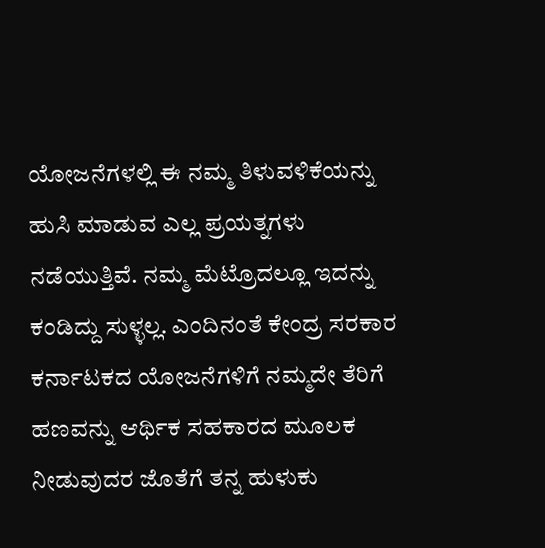ಯೋಜನೆಗಳಲ್ಲಿ ಈ ನಮ್ಮ ತಿಳುವಳಿಕೆಯನ್ನು ಹುಸಿ ಮಾಡುವ ಎಲ್ಲ ಪ್ರಯತ್ನಗಳು ನಡೆಯುತ್ತಿವೆ. ನಮ್ಮ ಮೆಟ್ರೊದಲ್ಲೂ ಇದನ್ನು ಕಂಡಿದ್ದು ಸುಳ್ಳಲ್ಲ. ಎಂದಿನಂತೆ ಕೇಂದ್ರ ಸರಕಾರ ಕರ್ನಾಟಕದ ಯೋಜನೆಗಳಿಗೆ ನಮ್ಮದೇ ತೆರಿಗೆ ಹಣವನ್ನು ಆರ್ಥಿಕ ಸಹಕಾರದ ಮೂಲಕ ನೀಡುವುದರ ಜೊತೆಗೆ ತನ್ನ ಹುಳುಕು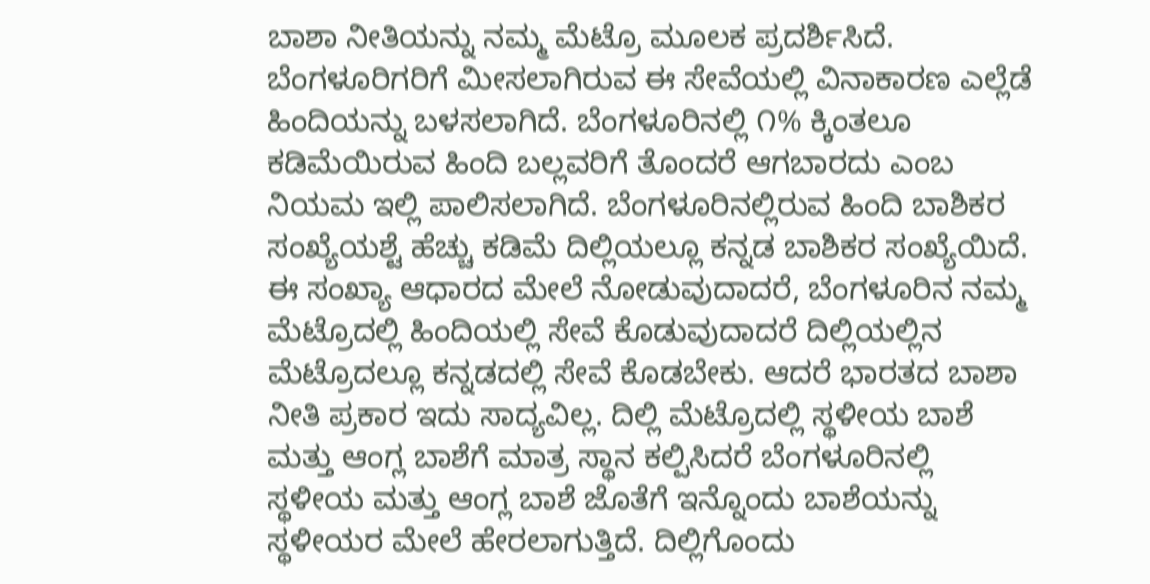ಬಾಶಾ ನೀತಿಯನ್ನು ನಮ್ಮ ಮೆಟ್ರೊ ಮೂಲಕ ಪ್ರದರ್ಶಿಸಿದೆ. ಬೆಂಗಳೂರಿಗರಿಗೆ ಮೀಸಲಾಗಿರುವ ಈ ಸೇವೆಯಲ್ಲಿ ವಿನಾಕಾರಣ ಎಲ್ಲೆಡೆ ಹಿಂದಿಯನ್ನು ಬಳಸಲಾಗಿದೆ. ಬೆಂಗಳೂರಿನಲ್ಲಿ ೧% ಕ್ಕಿಂತಲೂ ಕಡಿಮೆಯಿರುವ ಹಿಂದಿ ಬಲ್ಲವರಿಗೆ ತೊಂದರೆ ಆಗಬಾರದು ಎಂಬ ನಿಯಮ ಇಲ್ಲಿ ಪಾಲಿಸಲಾಗಿದೆ. ಬೆಂಗಳೂರಿನಲ್ಲಿರುವ ಹಿಂದಿ ಬಾಶಿಕರ ಸಂಖ್ಯೆಯಶ್ಟೆ ಹೆಚ್ಚು ಕಡಿಮೆ ದಿಲ್ಲಿಯಲ್ಲೂ ಕನ್ನಡ ಬಾಶಿಕರ ಸಂಖ್ಯೆಯಿದೆ. ಈ ಸಂಖ್ಯಾ ಆಧಾರದ ಮೇಲೆ ನೋಡುವುದಾದರೆ, ಬೆಂಗಳೂರಿನ ನಮ್ಮ ಮೆಟ್ರೊದಲ್ಲಿ ಹಿಂದಿಯಲ್ಲಿ ಸೇವೆ ಕೊಡುವುದಾದರೆ ದಿಲ್ಲಿಯಲ್ಲಿನ ಮೆಟ್ರೊದಲ್ಲೂ ಕನ್ನಡದಲ್ಲಿ ಸೇವೆ ಕೊಡಬೇಕು. ಆದರೆ ಭಾರತದ ಬಾಶಾ ನೀತಿ ಪ್ರಕಾರ ಇದು ಸಾದ್ಯವಿಲ್ಲ. ದಿಲ್ಲಿ ಮೆಟ್ರೊದಲ್ಲಿ ಸ್ಥಳೀಯ ಬಾಶೆ ಮತ್ತು ಆಂಗ್ಲ ಬಾಶೆಗೆ ಮಾತ್ರ ಸ್ಥಾನ ಕಲ್ಪಿಸಿದರೆ ಬೆಂಗಳೂರಿನಲ್ಲಿ ಸ್ಥಳೀಯ ಮತ್ತು ಆಂಗ್ಲ ಬಾಶೆ ಜೊತೆಗೆ ಇನ್ನೊಂದು ಬಾಶೆಯನ್ನು ಸ್ಥಳೀಯರ ಮೇಲೆ ಹೇರಲಾಗುತ್ತಿದೆ. ದಿಲ್ಲಿಗೊಂದು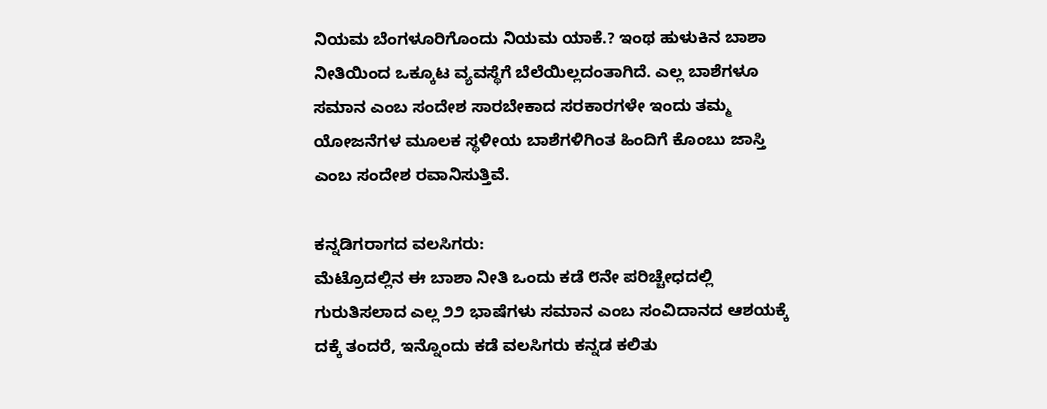ನಿಯಮ ಬೆಂಗಳೂರಿಗೊಂದು ನಿಯಮ ಯಾಕೆ.? ಇಂಥ ಹುಳುಕಿನ ಬಾಶಾ ನೀತಿಯಿಂದ ಒಕ್ಕೂಟ ವ್ಯವಸ್ಥೆಗೆ ಬೆಲೆಯಿಲ್ಲದಂತಾಗಿದೆ. ಎಲ್ಲ ಬಾಶೆಗಳೂ ಸಮಾನ ಎಂಬ ಸಂದೇಶ ಸಾರಬೇಕಾದ ಸರಕಾರಗಳೇ ಇಂದು ತಮ್ಮ ಯೋಜನೆಗಳ ಮೂಲಕ ಸ್ಥಳೀಯ ಬಾಶೆಗಳಿಗಿಂತ ಹಿಂದಿಗೆ ಕೊಂಬು ಜಾಸ್ತಿ ಎಂಬ ಸಂದೇಶ ರವಾನಿಸುತ್ತಿವೆ.

ಕನ್ನಡಿಗರಾಗದ ವಲಸಿಗರು:
ಮೆಟ್ರೊದಲ್ಲಿನ ಈ ಬಾಶಾ ನೀತಿ ಒಂದು ಕಡೆ ೮ನೇ ಪರಿಚ್ಚೇಧದಲ್ಲಿ ಗುರುತಿಸಲಾದ ಎಲ್ಲ ೨೨ ಭಾಷೆಗಳು ಸಮಾನ ಎಂಬ ಸಂವಿದಾನದ ಆಶಯಕ್ಕೆ ದಕ್ಕೆ ತಂದರೆ, ಇನ್ನೊಂದು ಕಡೆ ವಲಸಿಗರು ಕನ್ನಡ ಕಲಿತು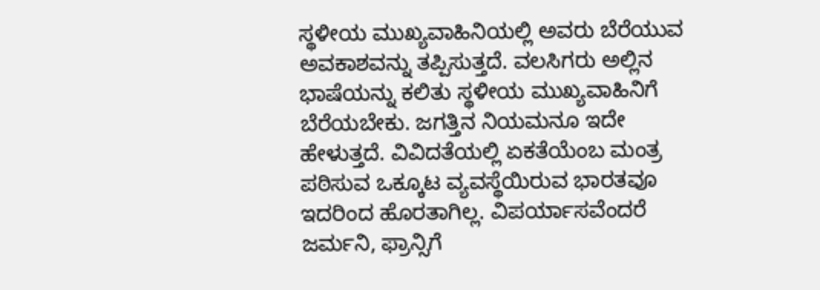ಸ್ಥಳೀಯ ಮುಖ್ಯವಾಹಿನಿಯಲ್ಲಿ ಅವರು ಬೆರೆಯುವ ಅವಕಾಶವನ್ನು ತಪ್ಪಿಸುತ್ತದೆ. ವಲಸಿಗರು ಅಲ್ಲಿನ ಭಾಷೆಯನ್ನು ಕಲಿತು ಸ್ಥಳೀಯ ಮುಖ್ಯವಾಹಿನಿಗೆ ಬೆರೆಯಬೇಕು. ಜಗತ್ತಿನ ನಿಯಮನೂ ಇದೇ ಹೇಳುತ್ತದೆ. ವಿವಿದತೆಯಲ್ಲಿ ಏಕತೆಯೆಂಬ ಮಂತ್ರ ಪಠಿಸುವ ಒಕ್ಕೂಟ ವ್ಯವಸ್ಥೆಯಿರುವ ಭಾರತವೂ ಇದರಿಂದ ಹೊರತಾಗಿಲ್ಲ. ವಿಪರ್ಯಾಸವೆಂದರೆ ಜರ್ಮನಿ, ಫ್ರಾನ್ಸಿಗೆ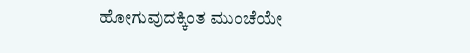ಹೋಗುವುದಕ್ಕಿಂತ ಮುಂಚೆಯೇ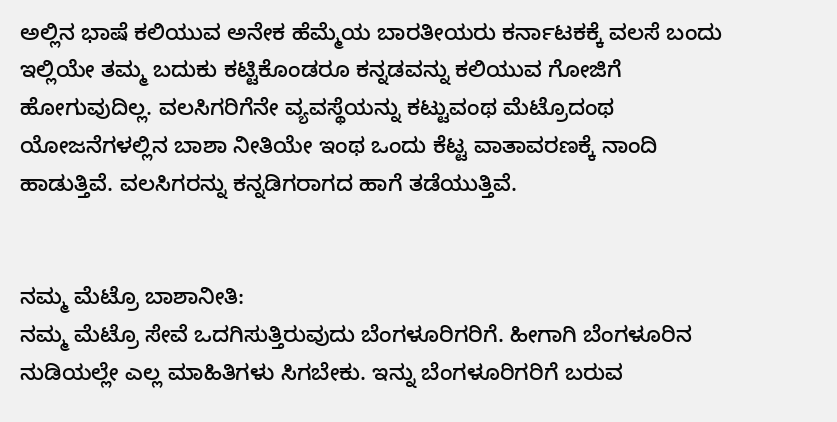ಅಲ್ಲಿನ ಭಾಷೆ ಕಲಿಯುವ ಅನೇಕ ಹೆಮ್ಮೆಯ ಬಾರತೀಯರು ಕರ್ನಾಟಕಕ್ಕೆ ವಲಸೆ ಬಂದು ಇಲ್ಲಿಯೇ ತಮ್ಮ ಬದುಕು ಕಟ್ಟಿಕೊಂಡರೂ ಕನ್ನಡವನ್ನು ಕಲಿಯುವ ಗೋಜಿಗೆ ಹೋಗುವುದಿಲ್ಲ. ವಲಸಿಗರಿಗೆನೇ ವ್ಯವಸ್ಥೆಯನ್ನು ಕಟ್ಟುವಂಥ ಮೆಟ್ರೊದಂಥ ಯೋಜನೆಗಳಲ್ಲಿನ ಬಾಶಾ ನೀತಿಯೇ ಇಂಥ ಒಂದು ಕೆಟ್ಟ ವಾತಾವರಣಕ್ಕೆ ನಾಂದಿ ಹಾಡುತ್ತಿವೆ. ವಲಸಿಗರನ್ನು ಕನ್ನಡಿಗರಾಗದ ಹಾಗೆ ತಡೆಯುತ್ತಿವೆ.


ನಮ್ಮ ಮೆಟ್ರೊ ಬಾಶಾನೀತಿ:
ನಮ್ಮ ಮೆಟ್ರೊ ಸೇವೆ ಒದಗಿಸುತ್ತಿರುವುದು ಬೆಂಗಳೂರಿಗರಿಗೆ. ಹೀಗಾಗಿ ಬೆಂಗಳೂರಿನ ನುಡಿಯಲ್ಲೇ ಎಲ್ಲ ಮಾಹಿತಿಗಳು ಸಿಗಬೇಕು. ಇನ್ನು ಬೆಂಗಳೂರಿಗರಿಗೆ ಬರುವ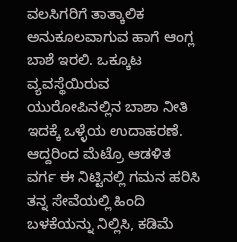ವಲಸಿಗರಿಗೆ ತಾತ್ಕಾಲಿಕ ಅನುಕೂಲವಾಗುವ ಹಾಗೆ ಆಂಗ್ಲ ಬಾಶೆ ಇರಲಿ. ಒಕ್ಕೂಟ ವ್ಯವಸ್ಥೆಯಿರುವ ಯುರೋಪಿನಲ್ಲಿನ ಬಾಶಾ ನೀತಿ ಇದಕ್ಕೆ ಒಳ್ಳೆಯ ಉದಾಹರಣೆ. ಆದ್ದರಿಂದ ಮೆಟ್ರೊ ಆಡಳಿತ ವರ್ಗ ಈ ನಿಟ್ಟಿನಲ್ಲಿ ಗಮನ ಹರಿಸಿ ತನ್ನ ಸೇವೆಯಲ್ಲಿ ಹಿಂದಿ ಬಳಕೆಯನ್ನು ನಿಲ್ಲಿಸಿ, ಕಡಿಮೆ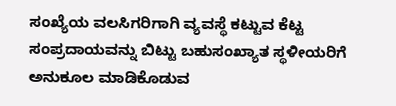ಸಂಖ್ಯೆಯ ವಲಸಿಗರಿಗಾಗಿ ವ್ಯವಸ್ಥೆ ಕಟ್ಟುವ ಕೆಟ್ಟ ಸಂಪ್ರದಾಯವನ್ನು ಬಿಟ್ಟು ಬಹುಸಂಖ್ಯಾತ ಸ್ಥಳೀಯರಿಗೆ ಅನುಕೂಲ ಮಾಡಿಕೊಡುವ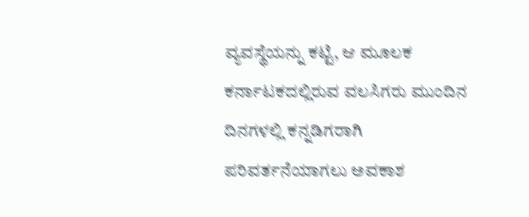ವ್ಯವಸ್ಥೆಯನ್ನು ಕಟ್ಟಿ, ಆ ಮೂಲಕ ಕರ್ನಾಟಕದಲ್ಲಿರುವ ವಲಸಿಗರು ಮುಂದಿನ ದಿನಗಳಲ್ಲಿ ಕನ್ನಡಿಗರಾಗಿ ಪರಿವರ್ತನೆಯಾಗಲು ಅವಕಾಶ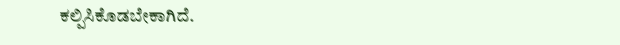ಕಲ್ಪಿಸಿಕೊಡಬೇಕಾಗಿದೆ.